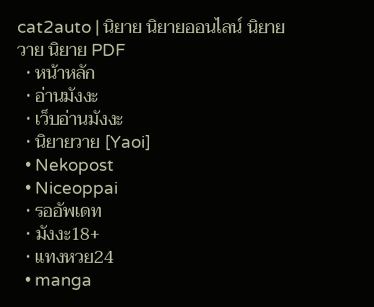cat2auto | นิยาย นิยายออนไลน์ นิยายวาย นิยาย PDF
  • หน้าหลัก
  • อ่านมังงะ
  • เว็บอ่านมังงะ
  • นิยายวาย [Yaoi]
  • Nekopost
  • Niceoppai
  • รออัพเดท
  • มังงะ18+
  • แทงหวย24
  • manga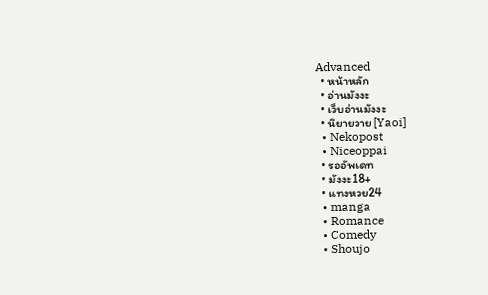Advanced
  • หน้าหลัก
  • อ่านมังงะ
  • เว็บอ่านมังงะ
  • นิยายวาย [Yaoi]
  • Nekopost
  • Niceoppai
  • รออัพเดท
  • มังงะ18+
  • แทงหวย24
  • manga
  • Romance
  • Comedy
  • Shoujo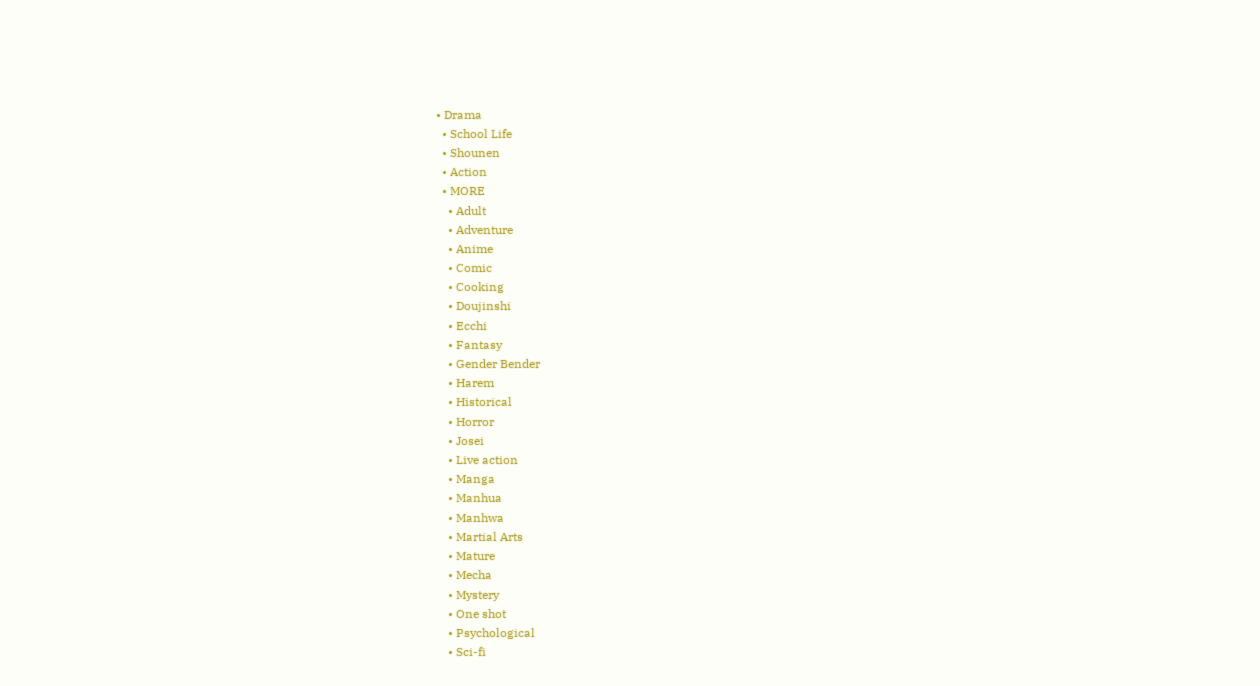• Drama
  • School Life
  • Shounen
  • Action
  • MORE
    • Adult
    • Adventure
    • Anime
    • Comic
    • Cooking
    • Doujinshi
    • Ecchi
    • Fantasy
    • Gender Bender
    • Harem
    • Historical
    • Horror
    • Josei
    • Live action
    • Manga
    • Manhua
    • Manhwa
    • Martial Arts
    • Mature
    • Mecha
    • Mystery
    • One shot
    • Psychological
    • Sci-fi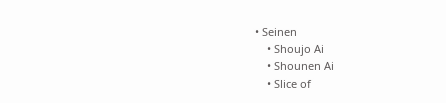• Seinen
    • Shoujo Ai
    • Shounen Ai
    • Slice of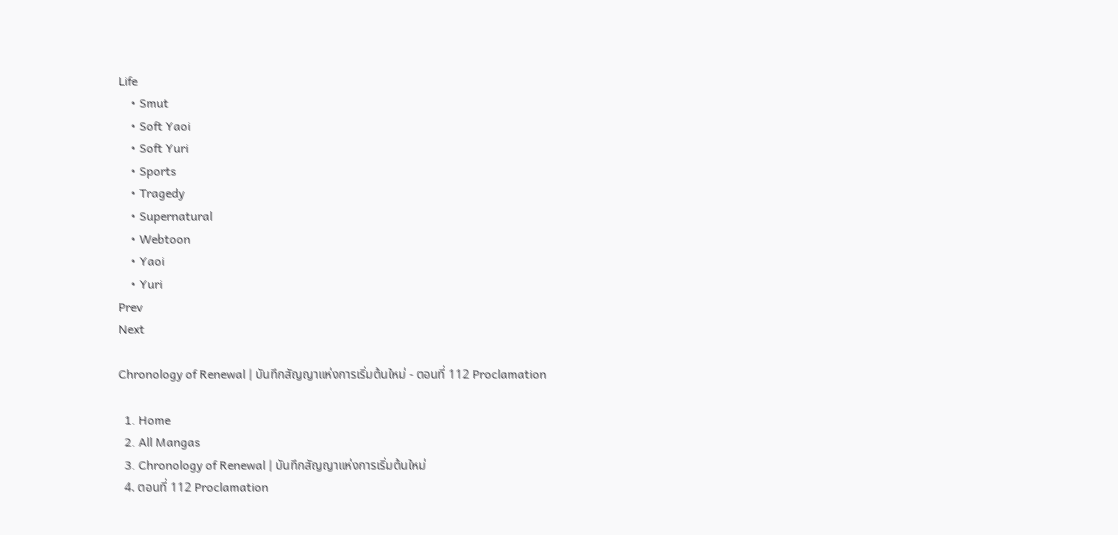Life
    • Smut
    • Soft Yaoi
    • Soft Yuri
    • Sports
    • Tragedy
    • Supernatural
    • Webtoon
    • Yaoi
    • Yuri
Prev
Next

Chronology of Renewal | บันทึกสัญญาแห่งการเริ่มต้นใหม่ - ตอนที่ 112 Proclamation

  1. Home
  2. All Mangas
  3. Chronology of Renewal | บันทึกสัญญาแห่งการเริ่มต้นใหม่
  4. ตอนที่ 112 Proclamation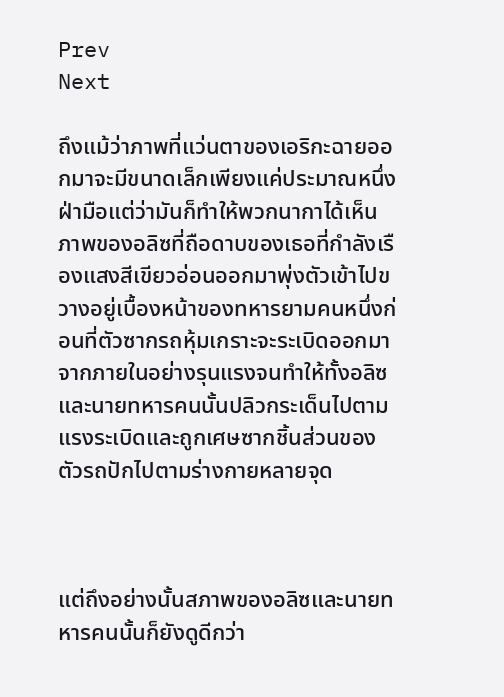Prev
Next

ถึงแม้ว่าภาพที่แว่นตาของเอริกะฉายออกมาจะมีขนาดเล็กเพียงแค่ประมาณหนึ่งฝ่ามือแต่ว่ามันก็ทำให้พวกนากาได้เห็นภาพของอลิซที่ถือดาบของเธอที่กำลังเรืองแสงสีเขียวอ่อนออกมาพุ่งตัวเข้าไปขวางอยู่เบื้องหน้าของทหารยามคนหนึ่งก่อนที่ตัวซากรถหุ้มเกราะจะระเบิดออกมาจากภายในอย่างรุนแรงจนทำให้ทั้งอลิซและนายทหารคนนั้นปลิวกระเด็นไปตามแรงระเบิดและถูกเศษซากชิ้นส่วนของตัวรถปักไปตามร่างกายหลายจุด



แต่ถึงอย่างนั้นสภาพของอลิซและนายทหารคนนั้นก็ยังดูดีกว่า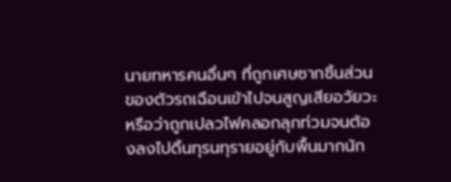นายทหารคนอื่นๆ ที่ถูกเศษซากชิ้นส่วนของตัวรถเฉือนเข้าไปจนสูญเสียอวัยวะหรือว่าถูกเปลวไฟคลอกลุกท่วมจนต้องลงไปดิ้นทุรนทุรายอยู่กับพื้นมากนัก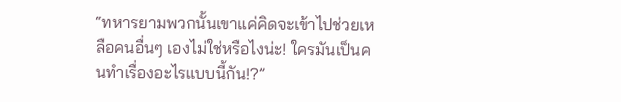“ทหารยามพวกนั้นเขาแค่คิดจะเข้าไปช่วยเหลือคนอื่นๆ เองไม่ใช่หรือไงน่ะ! ใครมันเป็นคนทำเรื่องอะไรแบบนี้กัน!?”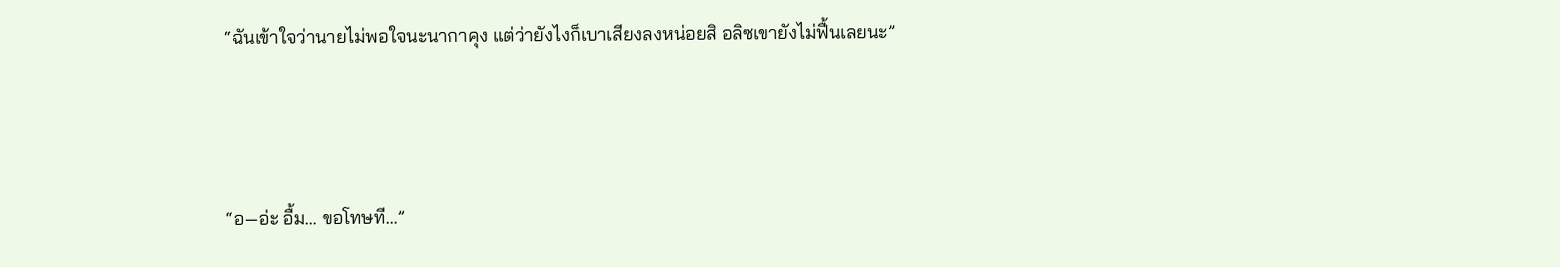“ฉันเข้าใจว่านายไม่พอใจนะนากาคุง แต่ว่ายังไงก็เบาเสียงลงหน่อยสิ อลิซเขายังไม่ฟื้นเลยนะ”



“อ—อ่ะ อื้ม… ขอโทษที…”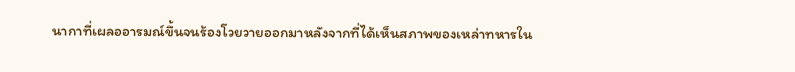นากาที่เผลออารมณ์ขึ้นจนร้องโวยวายออกมาหลังจากที่ได้เห็นสภาพของเหล่าทหารใน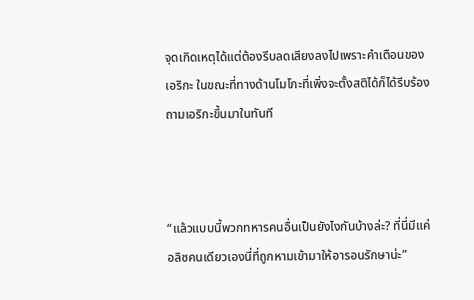จุดเกิดเหตุได้แต่ต้องรีบลดเสียงลงไปเพราะคำเตือนของเอริกะ ในขณะที่ทางด้านโมโกะที่เพิ่งจะตั้งสติได้ก็ได้รีบร้องถามเอริกะขึ้นมาในทันที



“แล้วแบบนี้พวกทหารคนอื่นเป็นยังไงกันบ้างล่ะ? ที่นี่มีแค่อลิซคนเดียวเองนี่ที่ถูกหามเข้ามาให้อารอนรักษาน่ะ”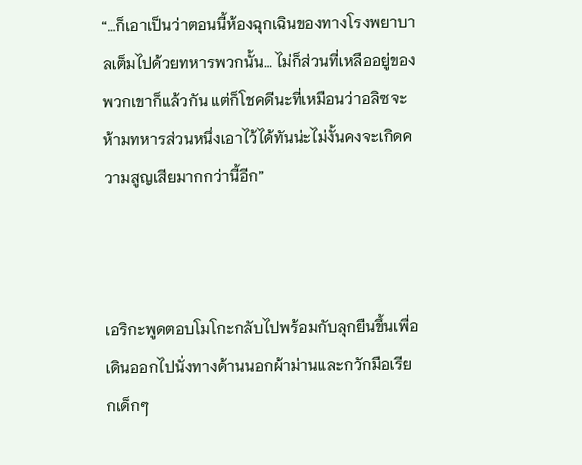“…ก็เอาเป็นว่าตอนนี้ห้องฉุกเฉินของทางโรงพยาบาลเต็มไปด้วยทหารพวกนั้น… ไม่ก็ส่วนที่เหลืออยู่ของพวกเขาก็แล้วกัน แต่ก็โชคดีนะที่เหมือนว่าอลิซจะห้ามทหารส่วนหนึ่งเอาไว้ได้ทันน่ะไม่งั้นคงจะเกิดความสูญเสียมากกว่านี้อีก”



เอริกะพูดตอบโมโกะกลับไปพร้อมกับลุกยืนขึ้นเพื่อเดินออกไปนั่งทางด้านนอกผ้าม่านและกวักมือเรียกเด็กๆ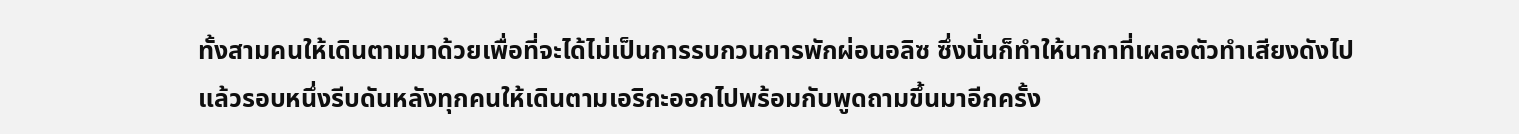ทั้งสามคนให้เดินตามมาด้วยเพื่อที่จะได้ไม่เป็นการรบกวนการพักผ่อนอลิซ ซึ่งนั่นก็ทำให้นากาที่เผลอตัวทำเสียงดังไปแล้วรอบหนึ่งรีบดันหลังทุกคนให้เดินตามเอริกะออกไปพร้อมกับพูดถามขึ้นมาอีกครั้ง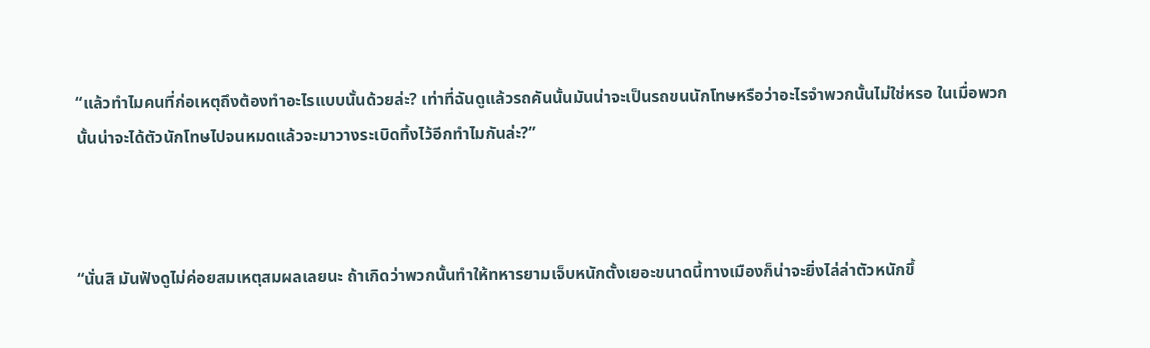“แล้วทำไมคนที่ก่อเหตุถึงต้องทำอะไรแบบนั้นด้วยล่ะ? เท่าที่ฉันดูแล้วรถคันนั้นมันน่าจะเป็นรถขนนักโทษหรือว่าอะไรจำพวกนั้นไม่ใช่หรอ ในเมื่อพวกนั้นน่าจะได้ตัวนักโทษไปจนหมดแล้วจะมาวางระเบิดทิ้งไว้อีกทำไมกันล่ะ?”



“นั่นสิ มันฟังดูไม่ค่อยสมเหตุสมผลเลยนะ ถ้าเกิดว่าพวกนั้นทำให้ทหารยามเจ็บหนักตั้งเยอะขนาดนี้ทางเมืองก็น่าจะยิ่งไล่ล่าตัวหนักขึ้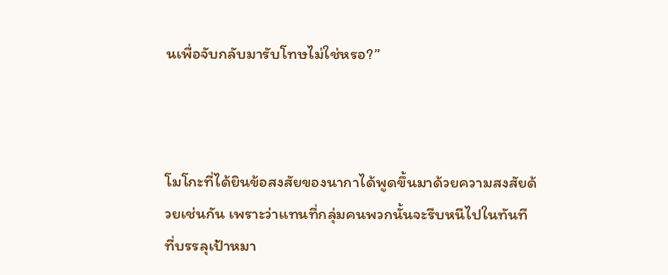นเพื่อจับกลับมารับโทษไม่ใช่หรอ?”



โมโกะที่ได้ยินข้อสงสัยของนากาได้พูดขึ้นมาด้วยความสงสัยด้วยเช่นกัน เพราะว่าแทนที่กลุ่มคนพวกนั้นจะรีบหนีไปในทันทีที่บรรลุเป้าหมา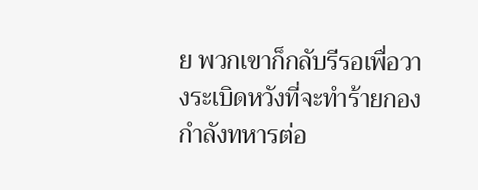ย พวกเขาก็กลับรีรอเพื่อวางระเบิดหวังที่จะทำร้ายกองกำลังทหารต่อ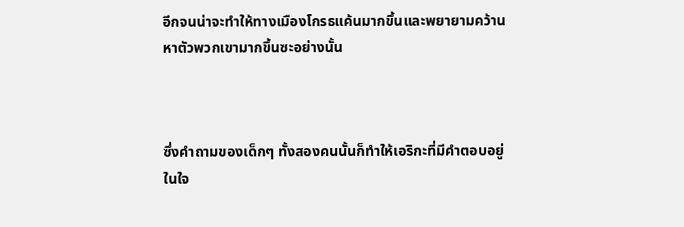อีกจนน่าจะทำให้ทางเมืองโกรธแค้นมากขึ้นและพยายามคว้านหาตัวพวกเขามากขึ้นซะอย่างนั้น



ซึ่งคำถามของเด็กๆ ทั้งสองคนนั้นก็ทำให้เอริกะที่มีคำตอบอยู่ในใจ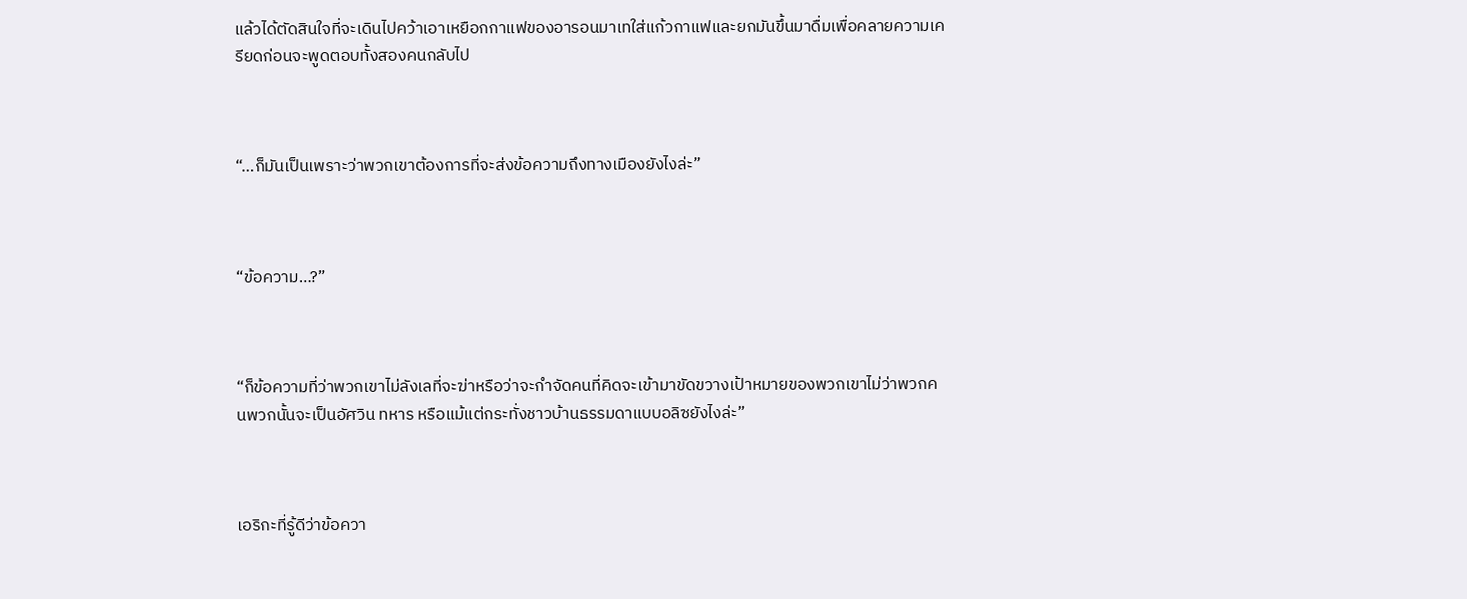แล้วได้ตัดสินใจที่จะเดินไปคว้าเอาเหยือกกาแฟของอารอนมาเทใส่แก้วกาแฟและยกมันขึ้นมาดื่มเพื่อคลายความเครียดก่อนจะพูดตอบทั้งสองคนกลับไป



“…ก็มันเป็นเพราะว่าพวกเขาต้องการที่จะส่งข้อความถึงทางเมืองยังไงล่ะ”



“ข้อความ…?”



“ก็ข้อความที่ว่าพวกเขาไม่ลังเลที่จะฆ่าหรือว่าจะกำจัดคนที่คิดจะเข้ามาขัดขวางเป้าหมายของพวกเขาไม่ว่าพวกคนพวกนั้นจะเป็นอัศวิน ทหาร หรือแม้แต่กระทั่งชาวบ้านธรรมดาแบบอลิซยังไงล่ะ”



เอริกะที่รู้ดีว่าข้อควา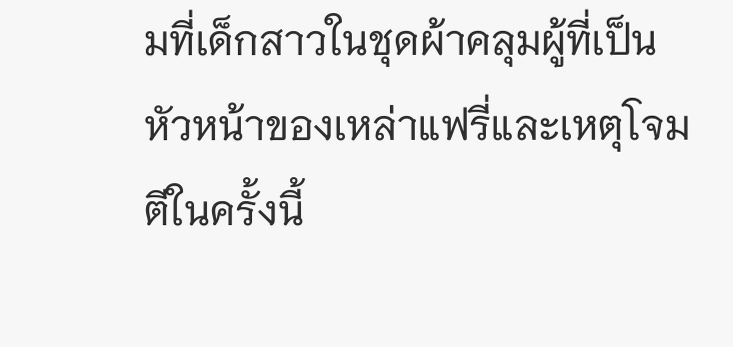มที่เด็กสาวในชุดผ้าคลุมผู้ที่เป็นหัวหน้าของเหล่าแฟรี่และเหตุโจมตีในครั้งนี้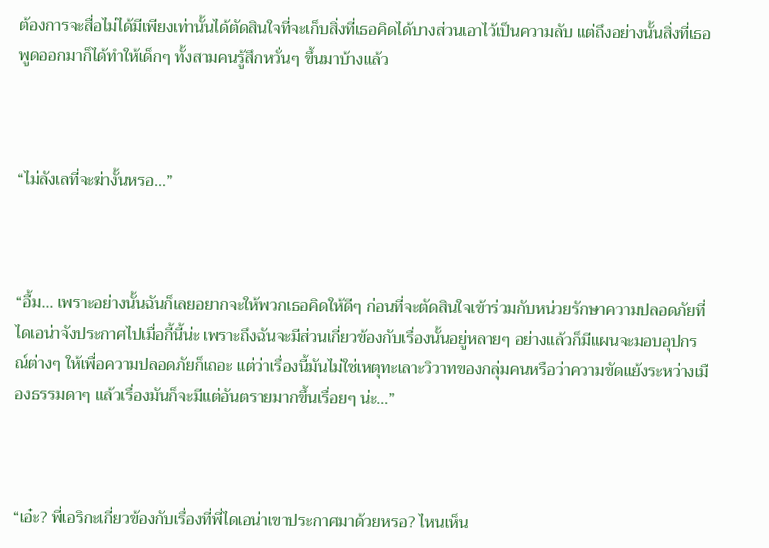ต้องการจะสื่อไม่ได้มีเพียงเท่านั้นได้ตัดสินใจที่จะเก็บสิ่งที่เธอคิดได้บางส่วนเอาไว้เป็นความลับ แต่ถึงอย่างนั้นสิ่งที่เธอพูดออกมาก็ได้ทำให้เด็กๆ ทั้งสามคนรู้สึกหวั่นๆ ขึ้นมาบ้างแล้ว



“ไม่ลังเลที่จะฆ่างั้นหรอ…”



“อื้ม… เพราะอย่างนั้นฉันก็เลยอยากจะให้พวกเธอคิดให้ดีๆ ก่อนที่จะตัดสินใจเข้าร่วมกับหน่วยรักษาความปลอดภัยที่ไดเอน่าจังประกาศไปเมื่อกี้นี้น่ะ เพราะถึงฉันจะมีส่วนเกี่ยวข้องกับเรื่องนั้นอยู่หลายๆ อย่างแล้วก็มีแผนจะมอบอุปกรณ์ต่างๆ ให้เพื่อความปลอดภัยก็เถอะ แต่ว่าเรื่องนี้มันไม่ใช่เหตุทะเลาะวิวาทของกลุ่มคนหรือว่าความขัดแย้งระหว่างเมืองธรรมดาๆ แล้วเรื่องมันก็จะมีแต่อันตรายมากขึ้นเรื่อยๆ น่ะ…”



“เอ๋ะ? พี่เอริกะเกี่ยวข้องกับเรื่องที่พี่ไดเอน่าเขาประกาศมาด้วยหรอ? ไหนเห็น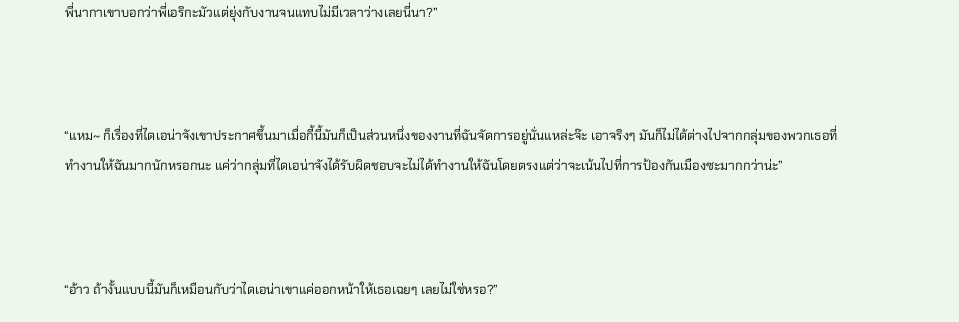พี่นากาเขาบอกว่าพี่เอริกะมัวแต่ยุ่งกับงานจนแทบไม่มีเวลาว่างเลยนี่นา?”



“แหม~ ก็เรื่องที่ไดเอน่าจังเขาประกาศขึ้นมาเมื่อกี้นี้มันก็เป็นส่วนหนึ่งของงานที่ฉันจัดการอยู่นั่นแหล่ะจ๊ะ เอาจริงๆ มันก็ไม่ได้ต่างไปจากกลุ่มของพวกเธอที่ทำงานให้ฉันมากนักหรอกนะ แค่ว่ากลุ่มที่ไดเอน่าจังได้รับผิดชอบจะไม่ได้ทำงานให้ฉันโดยตรงแต่ว่าจะเน้นไปที่การป้องกันเมืองซะมากกว่าน่ะ”



“อ้าว ถ้างั้นแบบนี้มันก็เหมือนกับว่าไดเอน่าเขาแค่ออกหน้าให้เธอเฉยๆ เลยไม่ใช่หรอ?”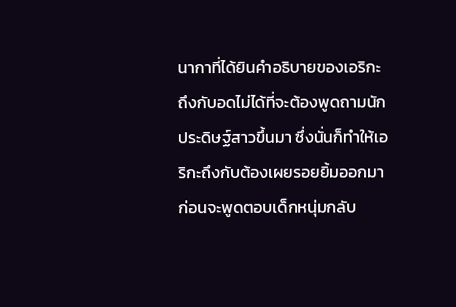นากาที่ได้ยินคำอธิบายของเอริกะถึงกับอดไม่ได้ที่จะต้องพูดถามนักประดิษฐ์สาวขึ้นมา ซึ่งนั่นก็ทำให้เอริกะถึงกับต้องเผยรอยยิ้มออกมาก่อนจะพูดตอบเด็กหนุ่มกลับ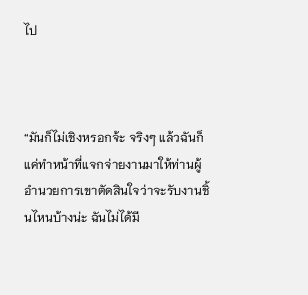ไป



“มันก็ไม่เชิงหรอกจ้ะ จริงๆ แล้วฉันก็แค่ทำหน้าที่แจกจ่ายงานมาให้ท่านผู้อำนวยการเขาตัดสินใจว่าจะรับงานชิ้นไหนบ้างน่ะ ฉันไม่ได้มี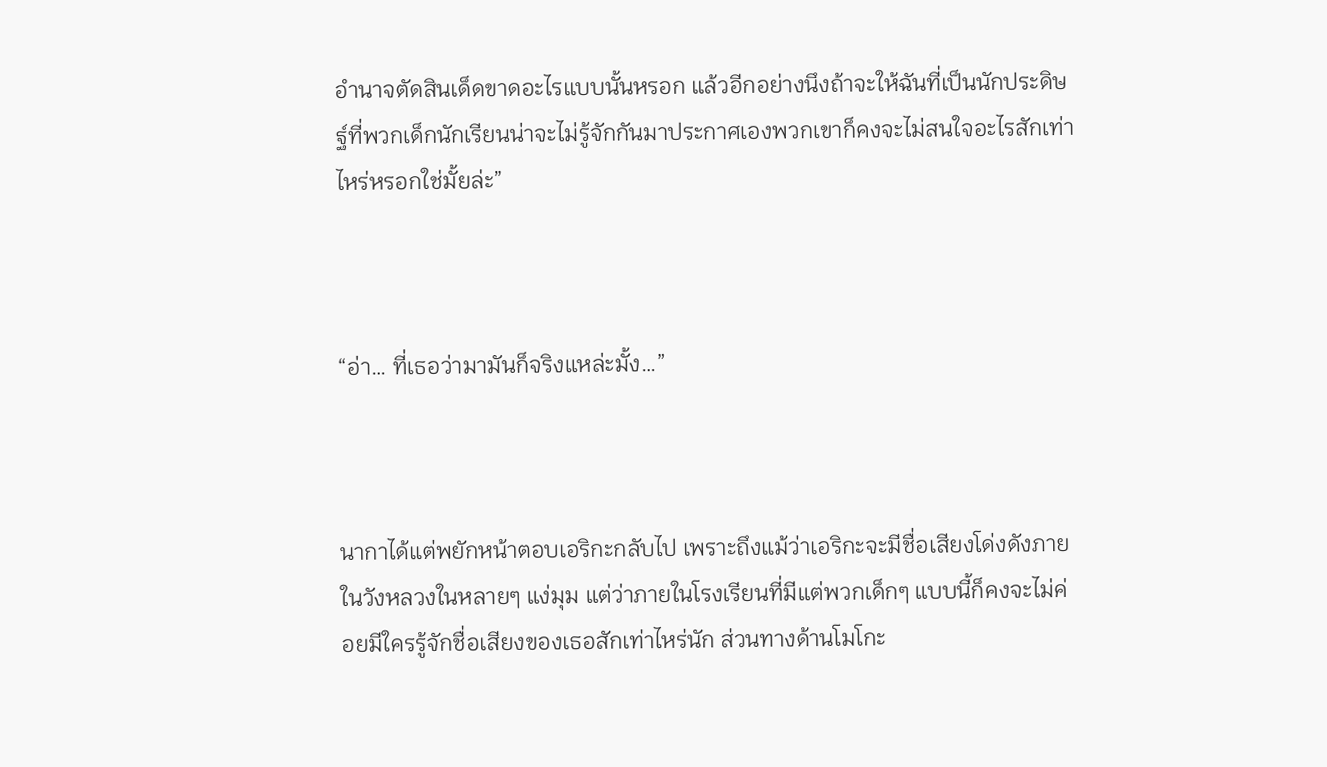อำนาจตัดสินเด็ดขาดอะไรแบบนั้นหรอก แล้วอีกอย่างนึงถ้าจะให้ฉันที่เป็นนักประดิษฐ์ที่พวกเด็กนักเรียนน่าจะไม่รู้จักกันมาประกาศเองพวกเขาก็คงจะไม่สนใจอะไรสักเท่าไหร่หรอกใช่มั้ยล่ะ”



“อ่า… ที่เธอว่ามามันก็จริงแหล่ะมั้ง…”



นากาได้แต่พยักหน้าตอบเอริกะกลับไป เพราะถึงแม้ว่าเอริกะจะมีชื่อเสียงโด่งดังภายในวังหลวงในหลายๆ แง่มุม แต่ว่าภายในโรงเรียนที่มีแต่พวกเด็กๆ แบบนี้ก็คงจะไม่ค่อยมีใครรู้จักชื่อเสียงของเธอสักเท่าไหร่นัก ส่วนทางด้านโมโกะ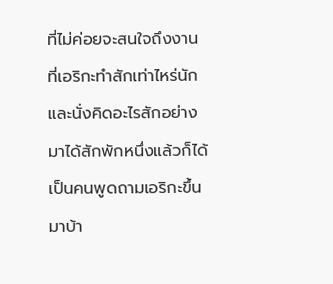ที่ไม่ค่อยจะสนใจถึงงานที่เอริกะทำสักเท่าไหร่นักและนั่งคิดอะไรสักอย่างมาได้สักพักหนึ่งแล้วก็ได้เป็นคนพูดถามเอริกะขึ้นมาบ้า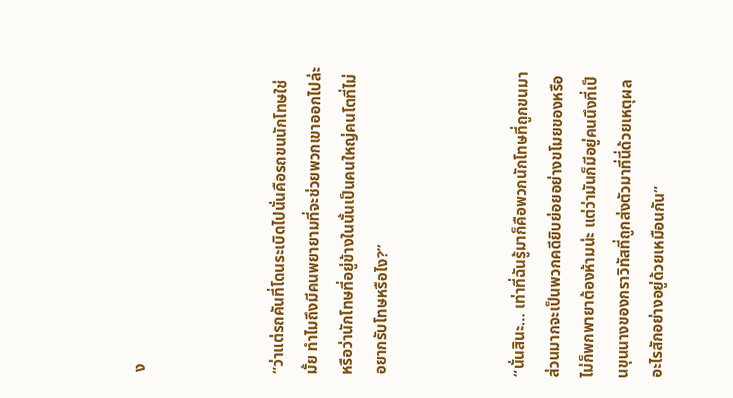ง



“ว่าแต่รถคันที่โดนระเบิดไปนั่นคือรถขนนักโทษใช่มั้ย ทำไมถึงมีคนพยายามที่จะช่วยพวกเขาออกไปล่ะ หรือว่านักโทษที่อยู่ข้างในนั้นเป็นคนใหญ่คนโตที่ไม่อยากรับโทษหรือไง?”



“นั่นสินะ… เท่าที่ฉันรู้มาก็คือพวกนักโทษที่ถูกขนมาส่วนมากจะเป็นพวกคดียิบย่อยอย่างขโมยของหรือไม่ก็พกพายาต้องห้ามน่ะ แต่ว่ามันก็มีอยู่คนนึงที่เป็นขุนนางของกราวิทัสที่ถูกส่งตัวมาที่นี่ด้วยเหตุผลอะไรสักอย่างอยู่ด้วยเหมือนกัน”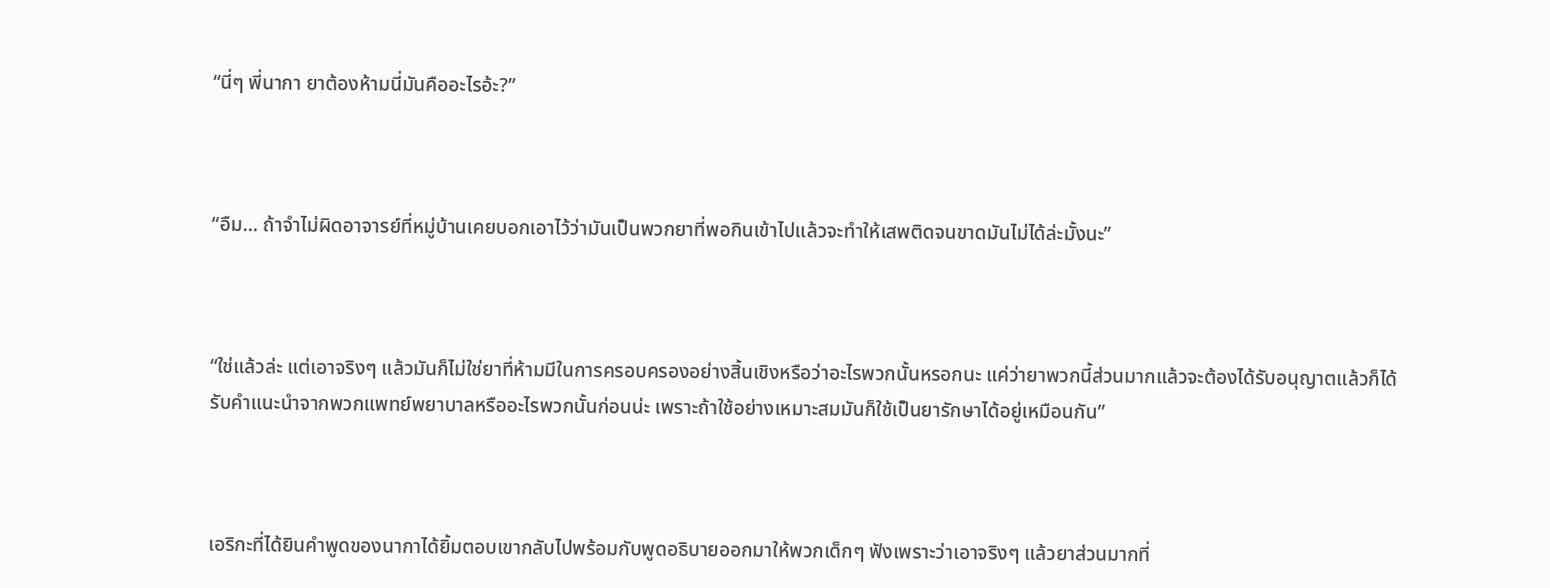“นี่ๆ พี่นากา ยาต้องห้ามนี่มันคืออะไรอ้ะ?”



“อืม… ถ้าจำไม่ผิดอาจารย์ที่หมู่บ้านเคยบอกเอาไว้ว่ามันเป็นพวกยาที่พอกินเข้าไปแล้วจะทำให้เสพติดจนขาดมันไม่ได้ล่ะมั้งนะ”



“ใช่แล้วล่ะ แต่เอาจริงๆ แล้วมันก็ไม่ใช่ยาที่ห้ามมีในการครอบครองอย่างสิ้นเชิงหรือว่าอะไรพวกนั้นหรอกนะ แค่ว่ายาพวกนี้ส่วนมากแล้วจะต้องได้รับอนุญาตแล้วก็ได้รับคำแนะนำจากพวกแพทย์พยาบาลหรืออะไรพวกนั้นก่อนน่ะ เพราะถ้าใช้อย่างเหมาะสมมันก็ใช้เป็นยารักษาได้อยู่เหมือนกัน”



เอริกะที่ได้ยินคำพูดของนากาได้ยิ้มตอบเขากลับไปพร้อมกับพูดอธิบายออกมาให้พวกเด็กๆ ฟังเพราะว่าเอาจริงๆ แล้วยาส่วนมากที่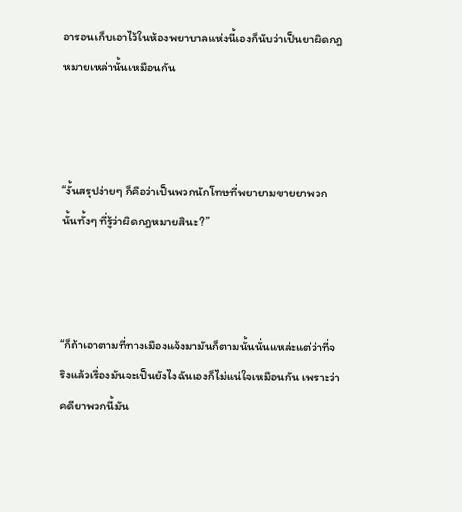อารอนเก็บเอาไว้ในห้องพยาบาลแห่งนี้เองก็นับว่าเป็นยาผิดกฎหมายเหล่านั้นเหมือนกัน



“งั้นสรุปง่ายๆ ก็คือว่าเป็นพวกนักโทษที่พยายามขายยาพวกนั้นทั้งๆ ที่รู้ว่าผิดกฎหมายสินะ?”



“ก็ถ้าเอาตามที่ทางเมืองแจ้งมามันก็ตามนั้นนั่นแหล่ะแต่ว่าที่จริงแล้วเรื่องมันจะเป็นยังไงฉันเองก็ไม่แน่ใจเหมือนกัน เพราะว่าคดียาพวกนี้มัน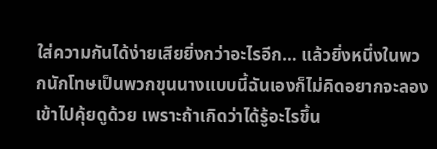ใส่ความกันได้ง่ายเสียยิ่งกว่าอะไรอีก… แล้วยิ่งหนึ่งในพวกนักโทษเป็นพวกขุนนางแบบนี้ฉันเองก็ไม่คิดอยากจะลองเข้าไปคุ้ยดูด้วย เพราะถ้าเกิดว่าได้รู้อะไรขึ้น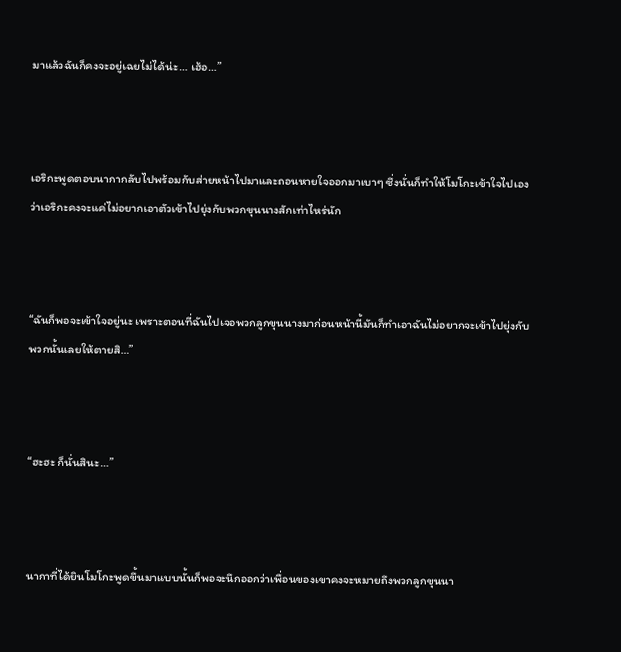มาแล้วฉันก็คงจะอยู่เฉยไม่ได้น่ะ… เฮ้อ…”



เอริกะพูดตอบนากากลับไปพร้อมกับส่ายหน้าไปมาและถอนหายใจออกมาเบาๆ ซึ่งนั่นก็ทำให้โมโกะเข้าใจไปเองว่าเอริกะคงจะแค่ไม่อยากเอาตัวเข้าไปยุ่งกับพวกขุนนางสักเท่าไหร่นัก



“ฉันก็พอจะเข้าใจอยู่นะ เพราะตอนที่ฉันไปเจอพวกลูกขุนนางมาก่อนหน้านี้มันก็ทำเอาฉันไม่อยากจะเข้าไปยุ่งกับพวกนั้นเลยให้ตายสิ…”



“ฮะฮะ ก็นั่นสินะ…”



นากาที่ได้ยินโมโกะพูดขึ้นมาแบบนั้นก็พอจะนึกออกว่าเพื่อนของเขาคงจะหมายถึงพวกลูกขุนนา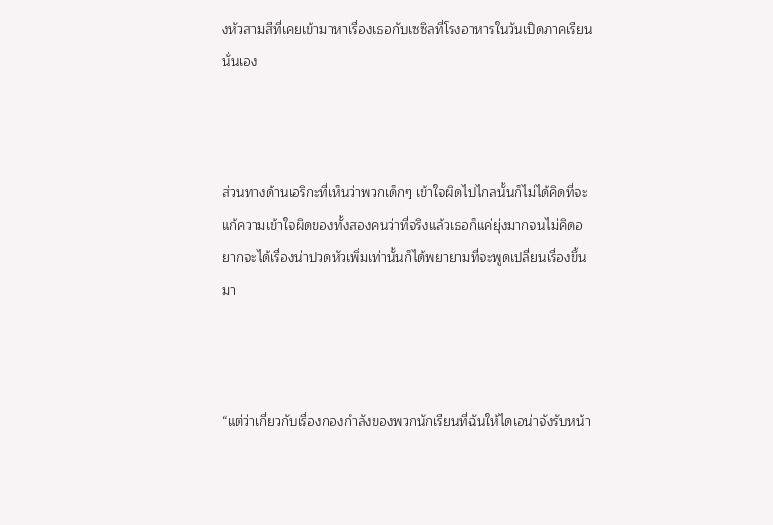งหัวสามสีที่เคยเข้ามาหาเรื่องเธอกับเซซิลที่โรงอาหารในวันเปิดภาคเรียนนั่นเอง



ส่วนทางด้านเอริกะที่เห็นว่าพวกเด็กๆ เข้าใจผิดไปไกลนั้นก็ไม่ได้คิดที่จะแก้ความเข้าใจผิดของทั้งสองคนว่าที่จริงแล้วเธอก็แค่ยุ่งมากจนไม่คิดอยากจะได้เรื่องน่าปวดหัวเพิ่มเท่านั้นก็ได้พยายามที่จะพูดเปลี่ยนเรื่องขึ้นมา



“แต่ว่าเกี่ยวกับเรื่องกองกำลังของพวกนักเรียนที่ฉันให้ไดเอน่าจังรับหน้า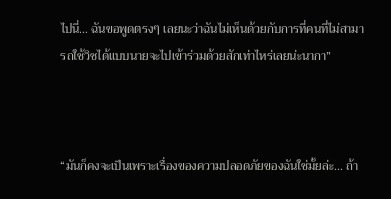ไปนี่… ฉันขอพูดตรงๆ เลยนะว่าฉันไม่เห็นด้วยกับการที่คนที่ไม่สามารถใช้วิซได้แบบนายจะไปเข้าร่วมด้วยสักเท่าไหร่เลยน่ะนากา”



“มันก็คงจะเป็นเพราะเรื่องของความปลอดภัยของฉันใช่มั้ยล่ะ… ถ้า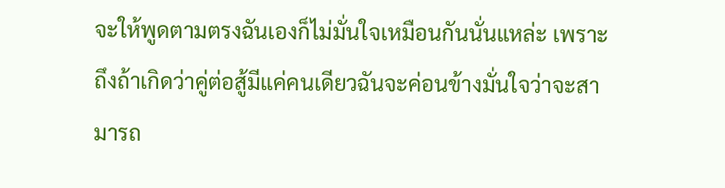จะให้พูดตามตรงฉันเองก็ไม่มั่นใจเหมือนกันนั่นแหล่ะ เพราะถึงถ้าเกิดว่าคู่ต่อสู้มีแค่คนเดียวฉันจะค่อนข้างมั่นใจว่าจะสามารถ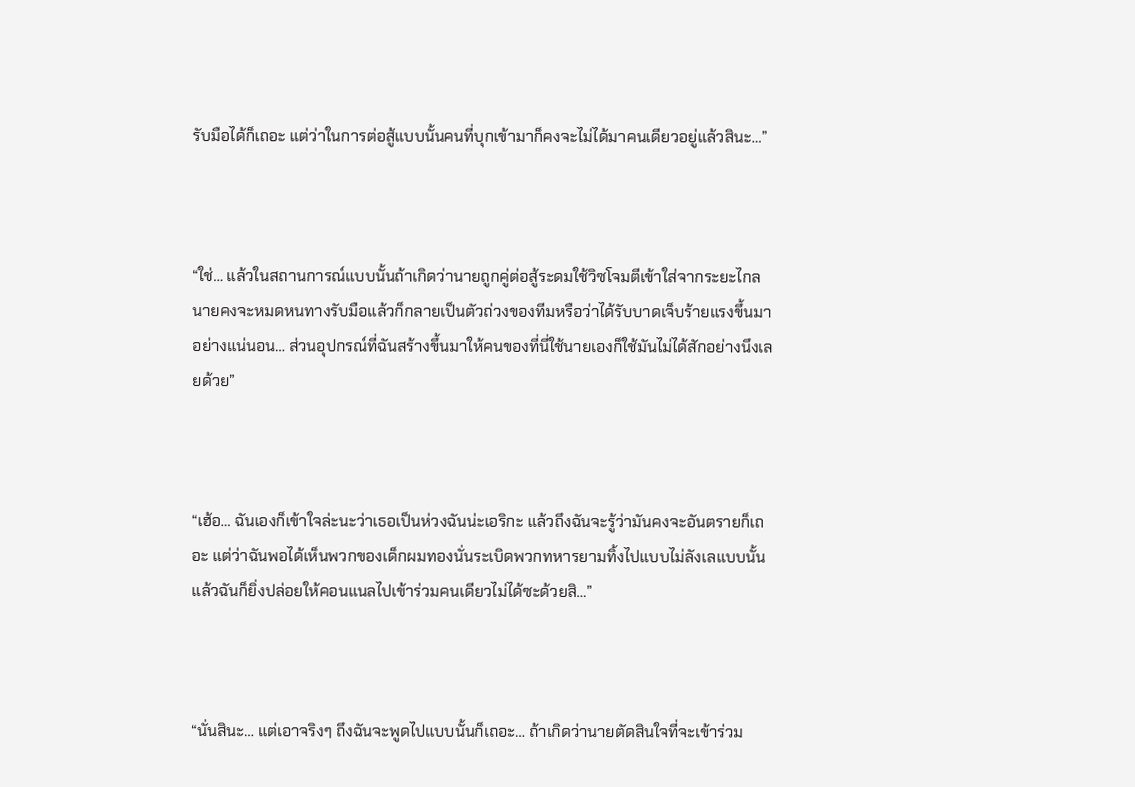รับมือได้ก็เถอะ แต่ว่าในการต่อสู้แบบนั้นคนที่บุกเข้ามาก็คงจะไม่ได้มาคนเดียวอยู่แล้วสินะ…”



“ใช่… แล้วในสถานการณ์แบบนั้นถ้าเกิดว่านายถูกคู่ต่อสู้ระดมใช้วิซโจมตีเข้าใส่จากระยะไกลนายคงจะหมดหนทางรับมือแล้วก็กลายเป็นตัวถ่วงของทีมหรือว่าได้รับบาดเจ็บร้ายแรงขึ้นมาอย่างแน่นอน… ส่วนอุปกรณ์ที่ฉันสร้างขึ้นมาให้คนของที่นี่ใช้นายเองก็ใช้มันไม่ได้สักอย่างนึงเลยด้วย”



“เฮ้อ… ฉันเองก็เข้าใจล่ะนะว่าเธอเป็นห่วงฉันน่ะเอริกะ แล้วถึงฉันจะรู้ว่ามันคงจะอันตรายก็เถอะ แต่ว่าฉันพอได้เห็นพวกของเด็กผมทองนั่นระเบิดพวกทหารยามทิ้งไปแบบไม่ลังเลแบบนั้นแล้วฉันก็ยิ่งปล่อยให้คอนแนลไปเข้าร่วมคนเดียวไม่ได้ซะด้วยสิ…”



“นั่นสินะ… แต่เอาจริงๆ ถึงฉันจะพูดไปแบบนั้นก็เถอะ… ถ้าเกิดว่านายตัดสินใจที่จะเข้าร่วม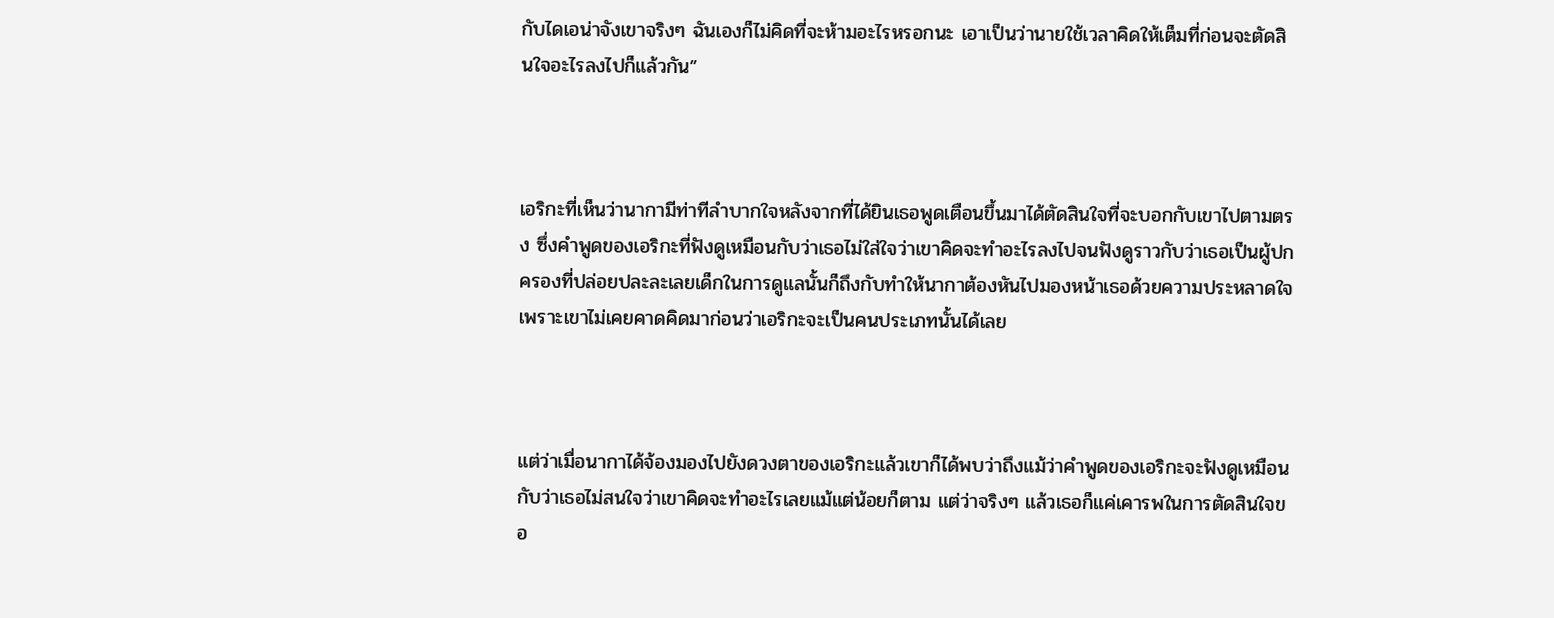กับไดเอน่าจังเขาจริงๆ ฉันเองก็ไม่คิดที่จะห้ามอะไรหรอกนะ เอาเป็นว่านายใช้เวลาคิดให้เต็มที่ก่อนจะตัดสินใจอะไรลงไปก็แล้วกัน”



เอริกะที่เห็นว่านากามีท่าทีลำบากใจหลังจากที่ได้ยินเธอพูดเตือนขึ้นมาได้ตัดสินใจที่จะบอกกับเขาไปตามตรง ซึ่งคำพูดของเอริกะที่ฟังดูเหมือนกับว่าเธอไม่ใส่ใจว่าเขาคิดจะทำอะไรลงไปจนฟังดูราวกับว่าเธอเป็นผู้ปกครองที่ปล่อยปละละเลยเด็กในการดูแลนั้นก็ถึงกับทำให้นากาต้องหันไปมองหน้าเธอด้วยความประหลาดใจเพราะเขาไม่เคยคาดคิดมาก่อนว่าเอริกะจะเป็นคนประเภทนั้นได้เลย



แต่ว่าเมื่อนากาได้จ้องมองไปยังดวงตาของเอริกะแล้วเขาก็ได้พบว่าถึงแม้ว่าคำพูดของเอริกะจะฟังดูเหมือนกับว่าเธอไม่สนใจว่าเขาคิดจะทำอะไรเลยแม้แต่น้อยก็ตาม แต่ว่าจริงๆ แล้วเธอก็แค่เคารพในการตัดสินใจขอ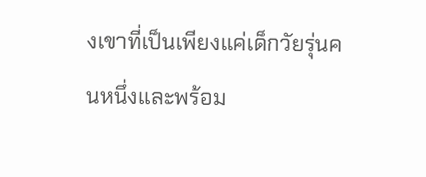งเขาที่เป็นเพียงแค่เด็กวัยรุ่นคนหนึ่งและพร้อม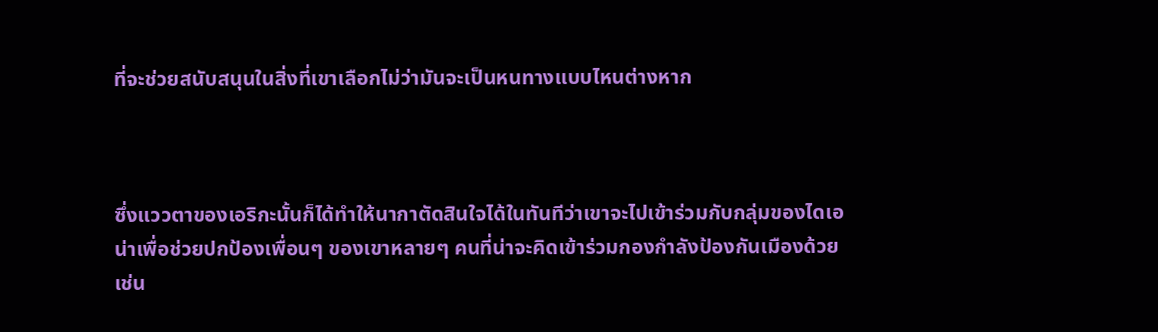ที่จะช่วยสนับสนุนในสิ่งที่เขาเลือกไม่ว่ามันจะเป็นหนทางแบบไหนต่างหาก



ซึ่งแววตาของเอริกะนั้นก็ได้ทำให้นากาตัดสินใจได้ในทันทีว่าเขาจะไปเข้าร่วมกับกลุ่มของไดเอน่าเพื่อช่วยปกป้องเพื่อนๆ ของเขาหลายๆ คนที่น่าจะคิดเข้าร่วมกองกำลังป้องกันเมืองด้วยเช่น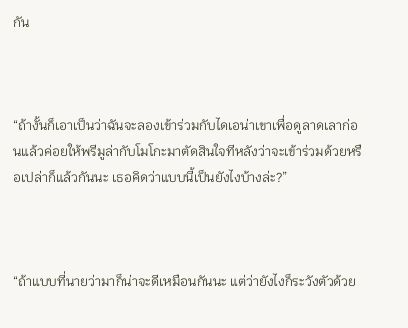กัน



“ถ้างั้นก็เอาเป็นว่าฉันจะลองเข้าร่วมกับไดเอน่าเขาเพื่อดูลาดเลาก่อนแล้วค่อยให้พรีมูล่ากับโมโกะมาตัดสินใจทีหลังว่าจะเข้าร่วมด้วยหรือเปล่าก็แล้วกันนะ เธอคิดว่าแบบนี้เป็นยังไงบ้างล่ะ?”



“ถ้าแบบที่นายว่ามาก็น่าจะดีเหมือนกันนะ แต่ว่ายังไงก็ระวังตัวด้วย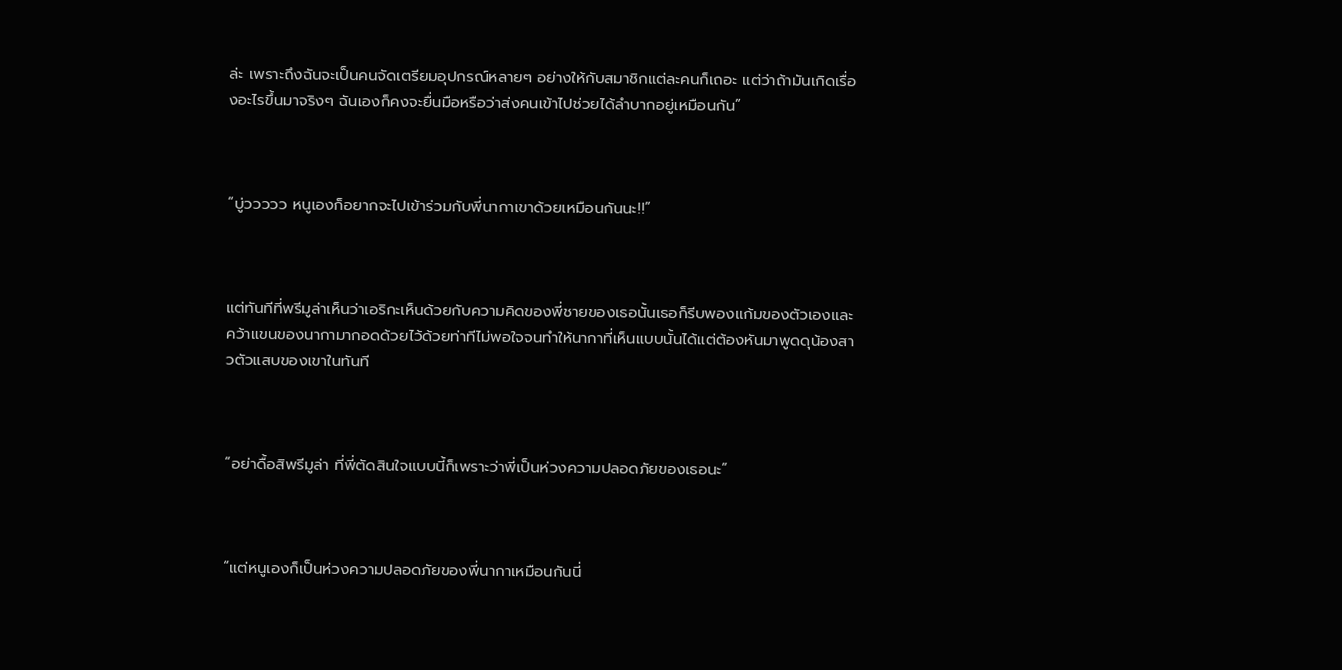ล่ะ เพราะถึงฉันจะเป็นคนจัดเตรียมอุปกรณ์หลายๆ อย่างให้กับสมาชิกแต่ละคนก็เถอะ แต่ว่าถ้ามันเกิดเรื่องอะไรขึ้นมาจริงๆ ฉันเองก็คงจะยื่นมือหรือว่าส่งคนเข้าไปช่วยได้ลำบากอยู่เหมือนกัน”



“บู่ววววว หนูเองก็อยากจะไปเข้าร่วมกับพี่นากาเขาด้วยเหมือนกันนะ!!”



แต่ทันทีที่พรีมูล่าเห็นว่าเอริกะเห็นด้วยกับความคิดของพี่ชายของเธอนั้นเธอก็รีบพองแก้มของตัวเองและคว้าแขนของนากามากอดด้วยไว้ด้วยท่าทีไม่พอใจจนทำให้นากาที่เห็นแบบนั้นได้แต่ต้องหันมาพูดดุน้องสาวตัวแสบของเขาในทันที



“อย่าดื้อสิพรีมูล่า ที่พี่ตัดสินใจแบบนี้ก็เพราะว่าพี่เป็นห่วงความปลอดภัยของเธอนะ”



“แต่หนูเองก็เป็นห่วงความปลอดภัยของพี่นากาเหมือนกันนี่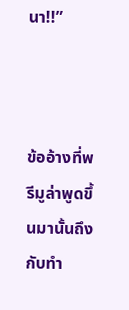นา!!”



ข้ออ้างที่พรีมูล่าพูดขึ้นมานั้นถึงกับทำ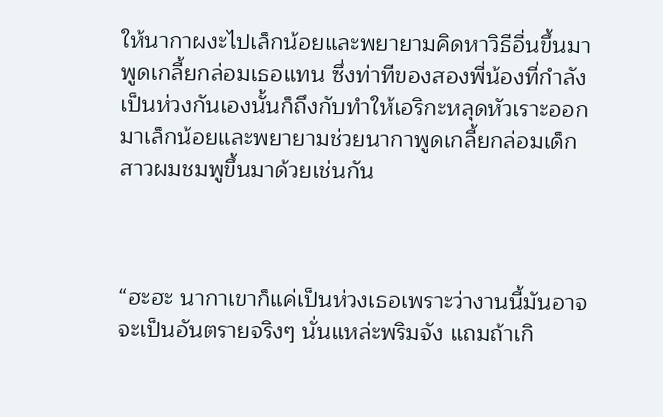ให้นากาผงะไปเล็กน้อยและพยายามคิดหาวิธีอื่นขึ้นมาพูดเกลี้ยกล่อมเธอแทน ซึ่งท่าทีของสองพี่น้องที่กำลังเป็นห่วงกันเองนั้นก็ถึงกับทำให้เอริกะหลุดหัวเราะออกมาเล็กน้อยและพยายามช่วยนากาพูดเกลี้ยกล่อมเด็กสาวผมชมพูขึ้นมาด้วยเช่นกัน



“ฮะฮะ นากาเขาก็แค่เป็นห่วงเธอเพราะว่างานนี้มันอาจจะเป็นอันตรายจริงๆ นั่นแหล่ะพริมจัง แถมถ้าเกิ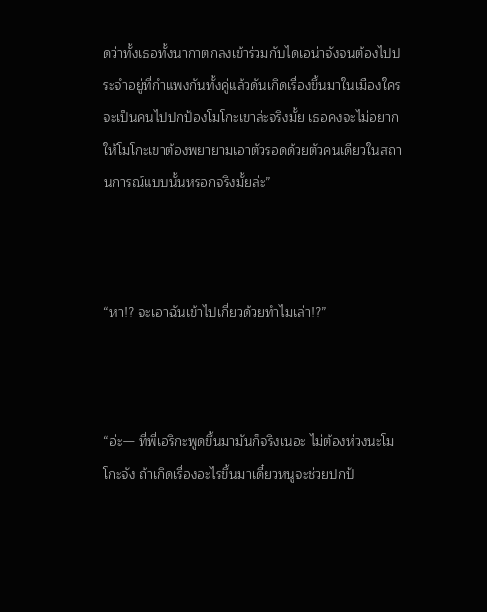ดว่าทั้งเธอทั้งนากาตกลงเข้าร่วมกับไดเอน่าจังจนต้องไปประจำอยู่ที่กำแพงกันทั้งคู่แล้วดันเกิดเรื่องขึ้นมาในเมืองใครจะเป็นคนไปปกป้องโมโกะเขาล่ะจริงมั้ย เธอคงจะไม่อยากให้โมโกะเขาต้องพยายามเอาตัวรอดด้วยตัวคนเดียวในสถานการณ์แบบนั้นหรอกจริงมั้ยล่ะ”



“หา!? จะเอาฉันเข้าไปเกี่ยวด้วยทำไมเล่า!?”



“อ่ะ— ที่พี่เอริกะพูดขึ้นมามันก็จริงเนอะ ไม่ต้องห่วงนะโมโกะจัง ถ้าเกิดเรื่องอะไรขึ้นมาเดี๋ยวหนูจะช่วยปกป้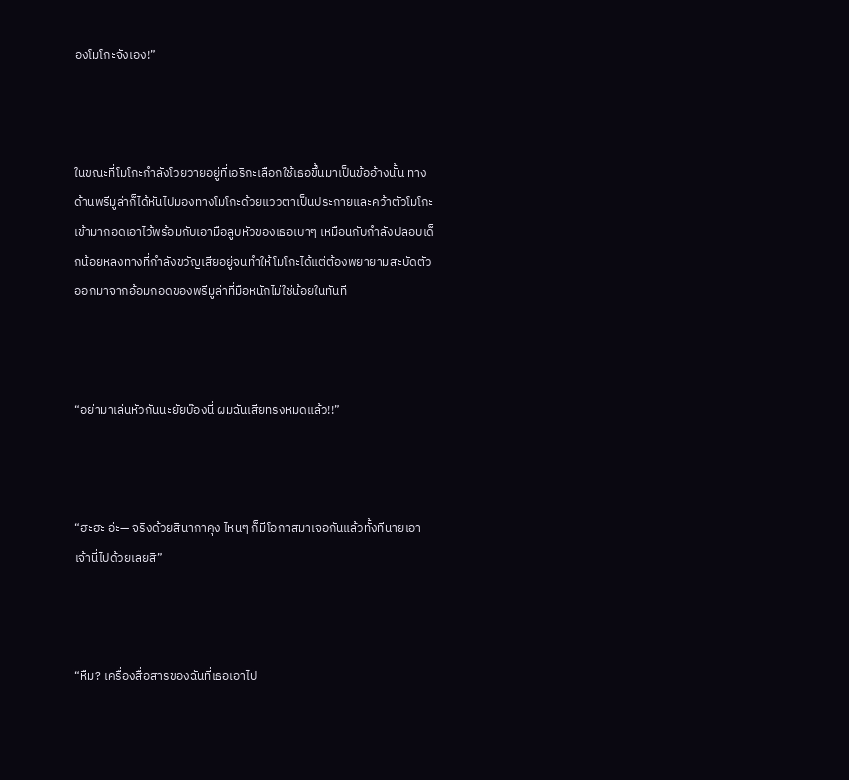องโมโกะจังเอง!”



ในขณะที่โมโกะกำลังโวยวายอยู่ที่เอริกะเลือกใช้เธอขึ้นมาเป็นข้ออ้างนั้น ทางด้านพรีมูล่าก็ได้หันไปมองทางโมโกะด้วยแววตาเป็นประกายและคว้าตัวโมโกะเข้ามากอดเอาไว้พร้อมกับเอามือลูบหัวของเธอเบาๆ เหมือนกับกำลังปลอบเด็กน้อยหลงทางที่กำลังขวัญเสียอยู่จนทำให้โมโกะได้แต่ต้องพยายามสะบัดตัวออกมาจากอ้อมกอดของพรีมูล่าที่มือหนักไม่ใช่น้อยในทันที



“อย่ามาเล่นหัวกันนะยัยบ๊องนี่ ผมฉันเสียทรงหมดแล้ว!!”



“ฮะฮะ อ่ะ— จริงด้วยสินากาคุง ไหนๆ ก็มีโอกาสมาเจอกันแล้วทั้งทีนายเอาเจ้านี่ไปด้วยเลยสิ”



“หืม? เครื่องสื่อสารของฉันที่เธอเอาไป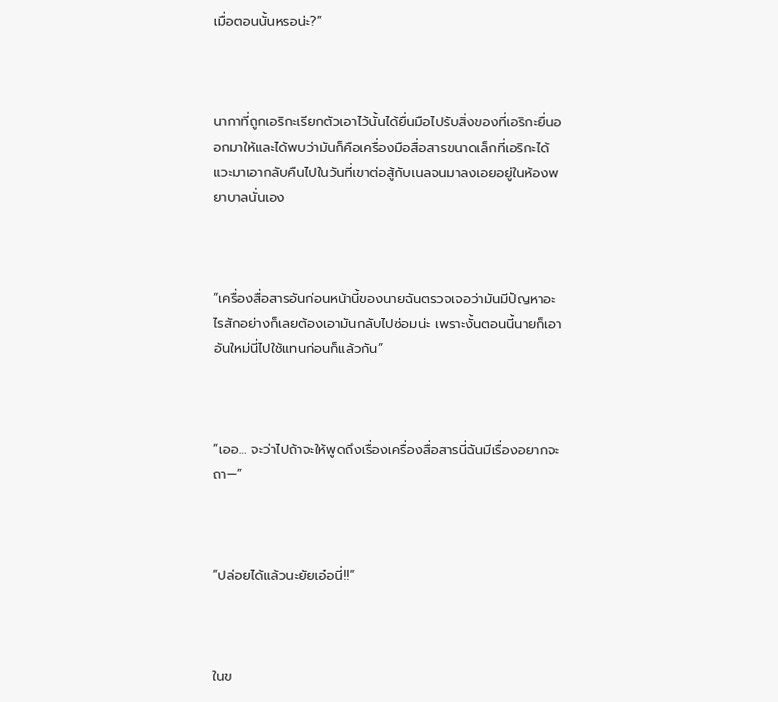เมื่อตอนนั้นหรอน่ะ?”



นากาที่ถูกเอริกะเรียกตัวเอาไว้นั้นได้ยื่นมือไปรับสิ่งของที่เอริกะยื่นออกมาให้และได้พบว่ามันก็คือเครื่องมือสื่อสารขนาดเล็กที่เอริกะได้แวะมาเอากลับคืนไปในวันที่เขาต่อสู้กับเนลจนมาลงเอยอยู่ในห้องพยาบาลนั่นเอง



“เครื่องสื่อสารอันก่อนหน้านี้ของนายฉันตรวจเจอว่ามันมีปัญหาอะไรสักอย่างก็เลยต้องเอามันกลับไปซ่อมน่ะ เพราะงั้นตอนนี้นายก็เอาอันใหม่นี่ไปใช้แทนก่อนก็แล้วกัน”



“เออ… จะว่าไปถ้าจะให้พูดถึงเรื่องเครื่องสื่อสารนี่ฉันมีเรื่องอยากจะถา—”



“ปล่อยได้แล้วนะยัยเอ๋อนี่!!”



ในข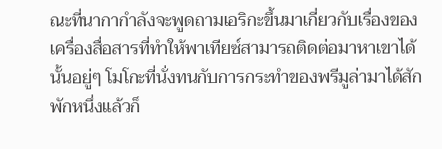ณะที่นากากำลังจะพูดถามเอริกะขึ้นมาเกี่ยวกับเรื่องของเครื่องสื่อสารที่ทำให้พาเทียซ์สามารถติดต่อมาหาเขาได้นั้นอยู่ๆ โมโกะที่นั่งทนกับการกระทำของพรีมูล่ามาได้สักพักหนึ่งแล้วก็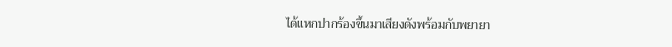ได้แหกปากร้องขึ้นมาเสียงดังพร้อมกับพยายา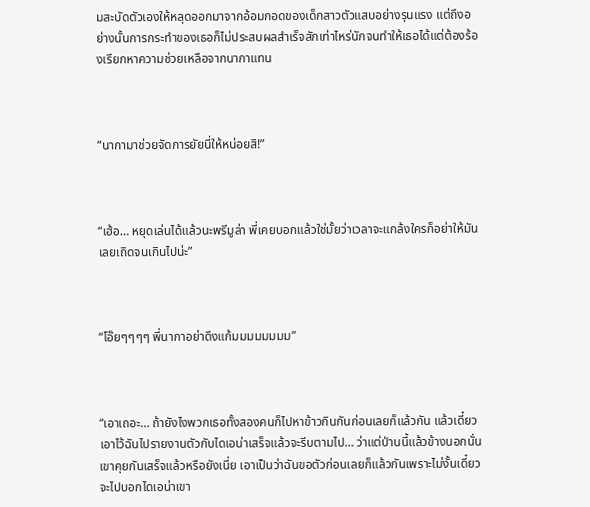มสะบัดตัวเองให้หลุดออกมาจากอ้อมกอดของเด็กสาวตัวแสบอย่างรุนแรง แต่ถึงอย่างนั้นการกระทำของเธอก็ไม่ประสบผลสำเร็จสักเท่าไหร่นักจนทำให้เธอได้แต่ต้องร้องเรียกหาความช่วยเหลือจากนากาแทน



“นากามาช่วยจัดการยัยนี่ให้หน่อยสิ!”



“เฮ้อ… หยุดเล่นได้แล้วนะพรีมูล่า พี่เคยบอกแล้วใช่มั้ยว่าเวลาจะแกล้งใครก็อย่าให้มันเลยเถิดจนเกินไปน่ะ”



“โอ๊ยๆๆๆๆ พี่นากาอย่าดึงแก้มมมมมมมม”



“เอาเถอะ… ถ้ายังไงพวกเธอทั้งสองคนก็ไปหาข้าวกินกันก่อนเลยก็แล้วกัน แล้วเดี๋ยวเอาไว้ฉันไปรายงานตัวกับไดเอน่าเสร็จแล้วจะรีบตามไป… ว่าแต่ป่านนี้แล้วข้างนอกนั่นเขาคุยกันเสร็จแล้วหรือยังเนี่ย เอาเป็นว่าฉันขอตัวก่อนเลยก็แล้วกันเพราะไม่งั้นเดี๋ยวจะไปบอกไดเอน่าเขา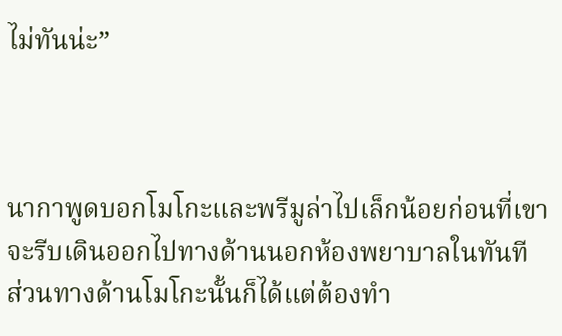ไม่ทันน่ะ”



นากาพูดบอกโมโกะและพรีมูล่าไปเล็กน้อยก่อนที่เขาจะรีบเดินออกไปทางด้านนอกห้องพยาบาลในทันที ส่วนทางด้านโมโกะนั้นก็ได้แต่ต้องทำ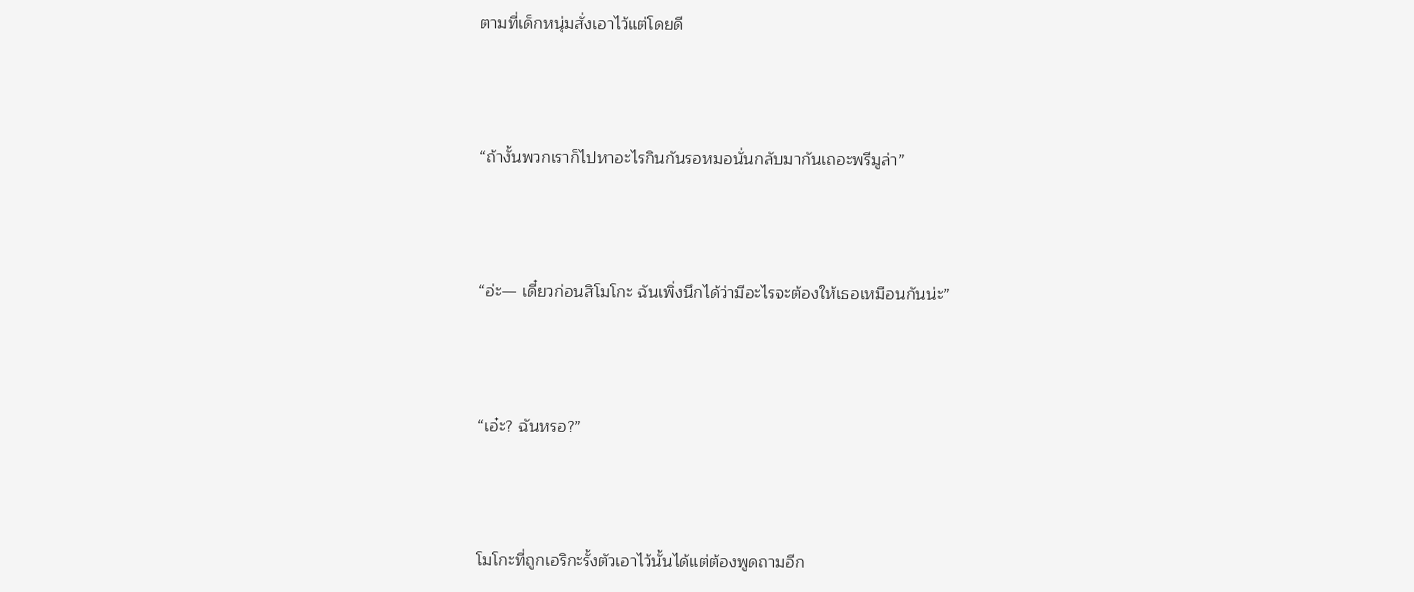ตามที่เด็กหนุ่มสั่งเอาไว้แต่โดยดี



“ถ้างั้นพวกเราก็ไปหาอะไรกินกันรอหมอนั่นกลับมากันเถอะพรีมูล่า”



“อ่ะ— เดี๋ยวก่อนสิโมโกะ ฉันเพิ่งนึกได้ว่ามีอะไรจะต้องให้เธอเหมือนกันน่ะ”



“เอ๋ะ? ฉันหรอ?”



โมโกะที่ถูกเอริกะรั้งตัวเอาไว้นั้นได้แต่ต้องพูดถามอีก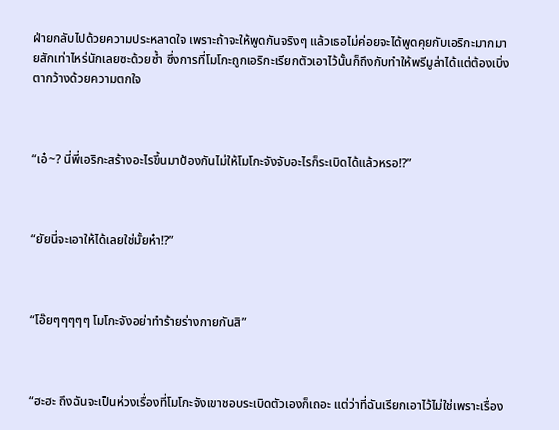ฝ่ายกลับไปด้วยความประหลาดใจ เพราะถ้าจะให้พูดกันจริงๆ แล้วเธอไม่ค่อยจะได้พูดคุยกับเอริกะมากมายสักเท่าไหร่นักเลยซะด้วยซ้ำ ซึ่งการที่โมโกะถูกเอริกะเรียกตัวเอาไว้นั้นก็ถึงกับทำให้พรีมูล่าได้แต่ต้องเบิ่งตากว้างด้วยความตกใจ



“เอ๋~? นี่พี่เอริกะสร้างอะไรขึ้นมาป้องกันไม่ให้โมโกะจังจับอะไรก็ระเบิดได้แล้วหรอ!?”



“ยัยนี่จะเอาให้ได้เลยใช่มั้ยห๋า!?”



“โอ๊ยๆๆๆๆๆ โมโกะจังอย่าทำร้ายร่างกายกันสิ”



“ฮะฮะ ถึงฉันจะเป็นห่วงเรื่องที่โมโกะจังเขาชอบระเบิดตัวเองก็เถอะ แต่ว่าที่ฉันเรียกเอาไว้ไม่ใช่เพราะเรื่อง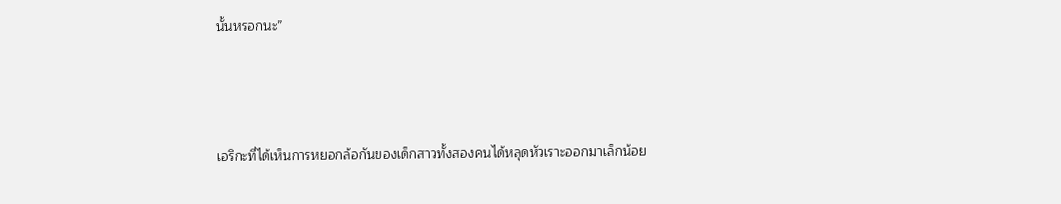นั้นหรอกนะ”



เอริกะที่ได้เห็นการหยอกล้อกันของเด็กสาวทั้งสองคนได้หลุดหัวเราะออกมาเล็กน้อย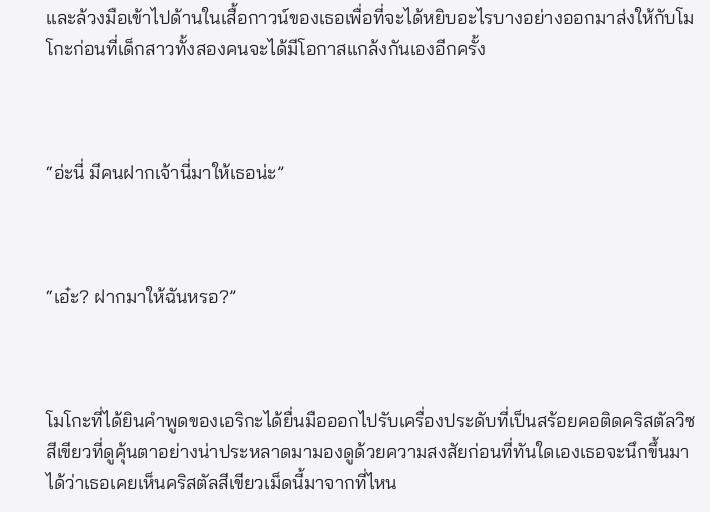และล้วงมือเข้าไปด้านในเสื้อกาวน์ของเธอเพื่อที่จะได้หยิบอะไรบางอย่างออกมาส่งให้กับโมโกะก่อนที่เด็กสาวทั้งสองคนจะได้มีโอกาสแกล้งกันเองอีกครั้ง



“อ่ะนี่ มีคนฝากเจ้านี่มาให้เธอน่ะ”



“เอ๋ะ? ฝากมาให้ฉันหรอ?”



โมโกะที่ได้ยินคำพูดของเอริกะได้ยื่นมือออกไปรับเครื่องประดับที่เป็นสร้อยคอติดคริสตัลวิซสีเขียวที่ดูคุ้นตาอย่างน่าประหลาดมามองดูด้วยความสงสัยก่อนที่ทันใดเองเธอจะนึกขึ้นมาได้ว่าเธอเคยเห็นคริสตัลสีเขียวเม็ดนี้มาจากที่ไหน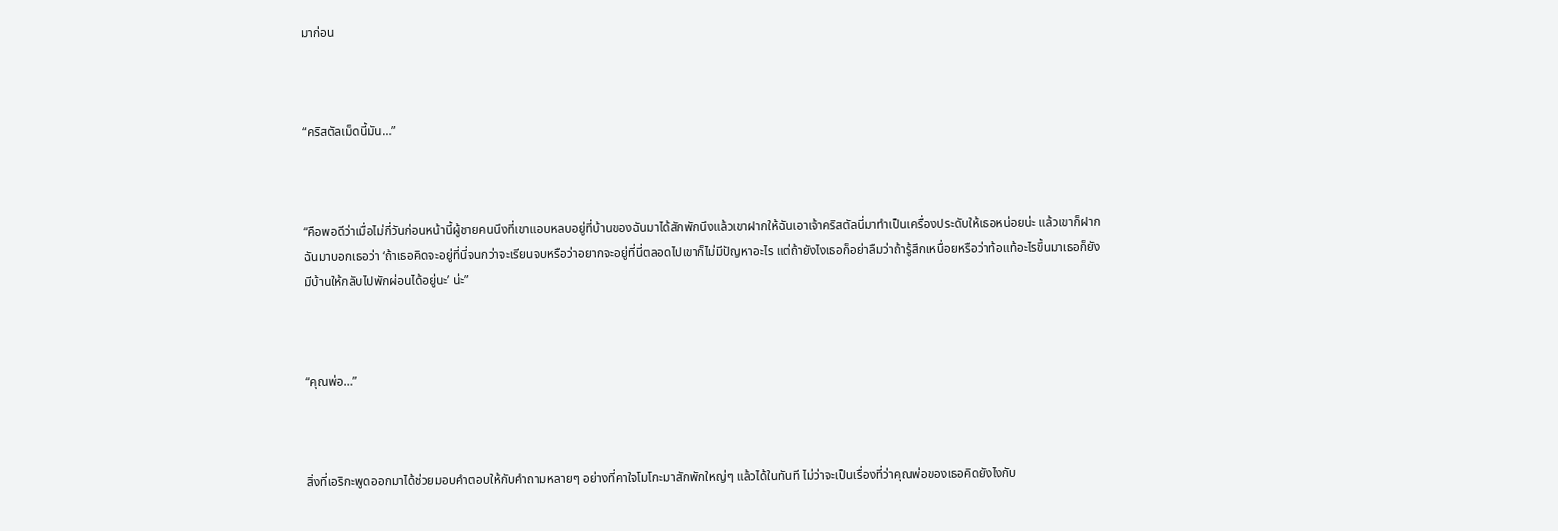มาก่อน



“คริสตัลเม็ดนี้มัน…”



“คือพอดีว่าเมื่อไม่กี่วันก่อนหน้านี้ผู้ชายคนนึงที่เขาแอบหลบอยู่ที่บ้านของฉันมาได้สักพักนึงแล้วเขาฝากให้ฉันเอาเจ้าคริสตัลนี่มาทำเป็นเครื่องประดับให้เธอหน่อยน่ะ แล้วเขาก็ฝากฉันมาบอกเธอว่า ‘ถ้าเธอคิดจะอยู่ที่นี่จนกว่าจะเรียนจบหรือว่าอยากจะอยู่ที่นี่ตลอดไปเขาก็ไม่มีปัญหาอะไร แต่ถ้ายังไงเธอก็อย่าลืมว่าถ้ารู้สึกเหนื่อยหรือว่าท้อแท้อะไรขึ้นมาเธอก็ยังมีบ้านให้กลับไปพักผ่อนได้อยู่นะ’ น่ะ”



“คุณพ่อ…”



สิ่งที่เอริกะพูดออกมาได้ช่วยมอบคำตอบให้กับคำถามหลายๆ อย่างที่คาใจโมโกะมาสักพักใหญ่ๆ แล้วได้ในทันที ไม่ว่าจะเป็นเรื่องที่ว่าคุณพ่อของเธอคิดยังไงกับ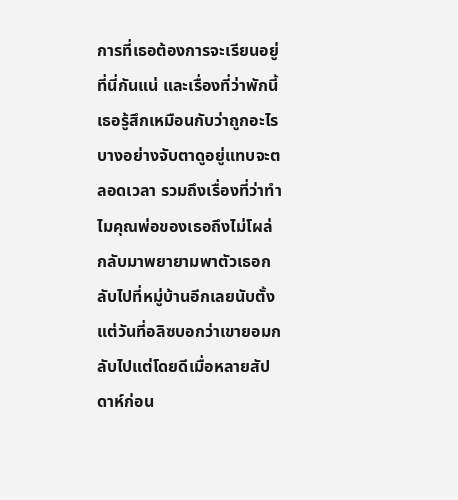การที่เธอต้องการจะเรียนอยู่ที่นี่กันแน่ และเรื่องที่ว่าพักนี้เธอรู้สึกเหมือนกับว่าถูกอะไรบางอย่างจับตาดูอยู่แทบจะตลอดเวลา รวมถึงเรื่องที่ว่าทำไมคุณพ่อของเธอถึงไม่โผล่กลับมาพยายามพาตัวเธอกลับไปที่หมู่บ้านอีกเลยนับตั้งแต่วันที่อลิซบอกว่าเขายอมกลับไปแต่โดยดีเมื่อหลายสัปดาห์ก่อน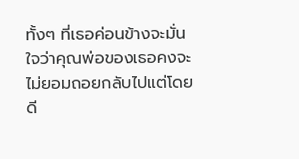ทั้งๆ ที่เธอค่อนข้างจะมั่นใจว่าคุณพ่อของเธอคงจะไม่ยอมถอยกลับไปแต่โดยดี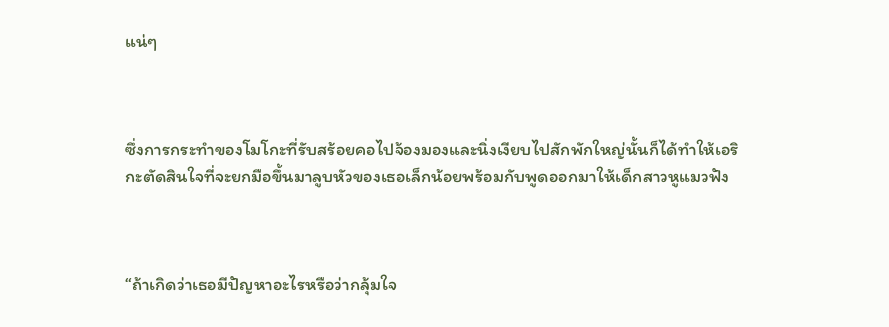แน่ๆ



ซึ่งการกระทำของโมโกะที่รับสร้อยคอไปจ้องมองและนิ่งเงียบไปสักพักใหญ่นั้นก็ได้ทำให้เอริกะตัดสินใจที่จะยกมือขึ้นมาลูบหัวของเธอเล็กน้อยพร้อมกับพูดออกมาให้เด็กสาวหูแมวฟัง



“ถ้าเกิดว่าเธอมีปัญหาอะไรหรือว่ากลุ้มใจ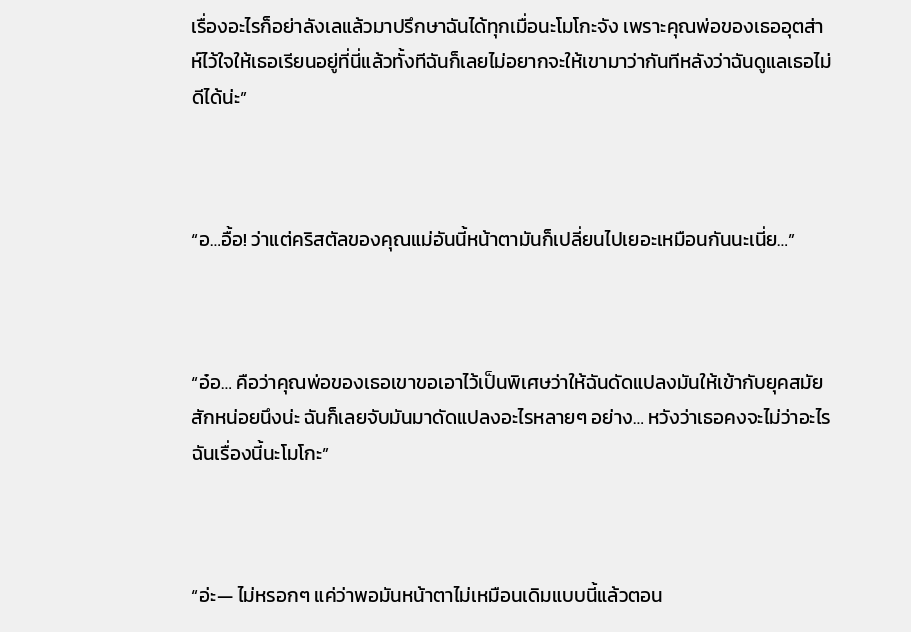เรื่องอะไรก็อย่าลังเลแล้วมาปรึกษาฉันได้ทุกเมื่อนะโมโกะจัง เพราะคุณพ่อของเธออุตส่าห์ไว้ใจให้เธอเรียนอยู่ที่นี่แล้วทั้งทีฉันก็เลยไม่อยากจะให้เขามาว่ากันทีหลังว่าฉันดูแลเธอไม่ดีได้น่ะ”



“อ…อื้อ! ว่าแต่คริสตัลของคุณแม่อันนี้หน้าตามันก็เปลี่ยนไปเยอะเหมือนกันนะเนี่ย…”



“อ๋อ… คือว่าคุณพ่อของเธอเขาขอเอาไว้เป็นพิเศษว่าให้ฉันดัดแปลงมันให้เข้ากับยุคสมัยสักหน่อยนึงน่ะ ฉันก็เลยจับมันมาดัดแปลงอะไรหลายๆ อย่าง… หวังว่าเธอคงจะไม่ว่าอะไรฉันเรื่องนี้นะโมโกะ”



“อ่ะ— ไม่หรอกๆ แค่ว่าพอมันหน้าตาไม่เหมือนเดิมแบบนี้แล้วตอน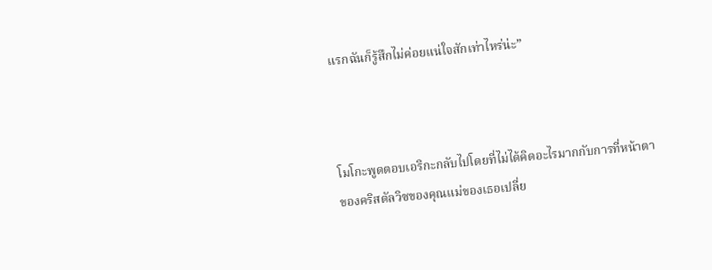แรกฉันก็รู้สึกไม่ค่อยแน่ใจสักเท่าไหร่น่ะ”



โมโกะพูดตอบเอริกะกลับไปโดยที่ไม่ได้คิดอะไรมากกับการที่หน้าตาของคริสตัลวิซของคุณแม่ของเธอเปลี่ย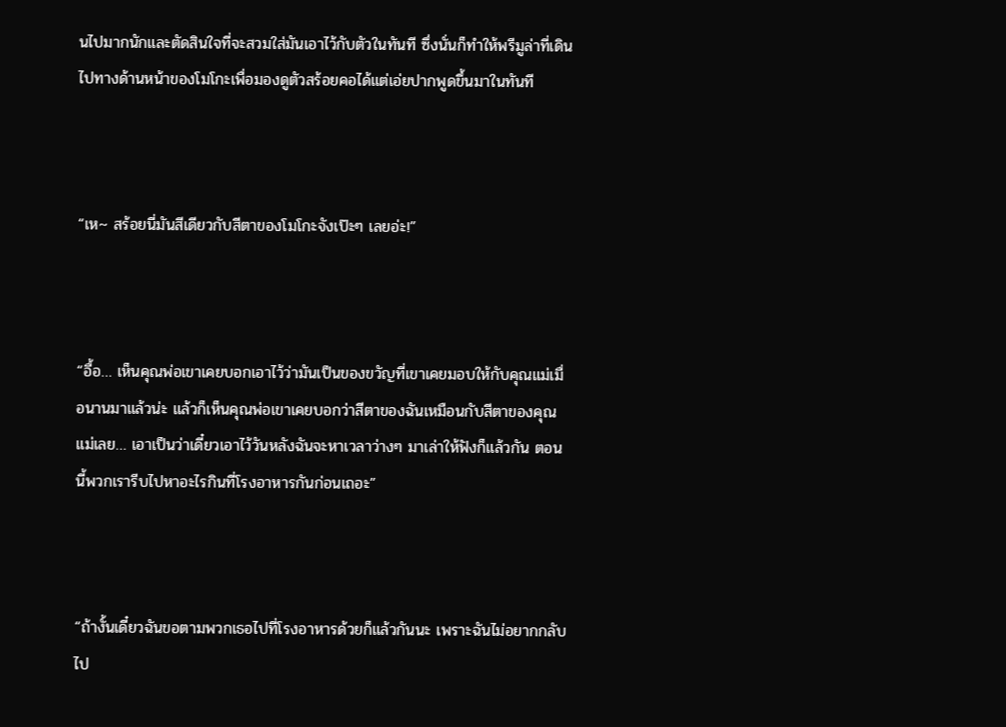นไปมากนักและตัดสินใจที่จะสวมใส่มันเอาไว้กับตัวในทันที ซึ่งนั่นก็ทำให้พรีมูล่าที่เดินไปทางด้านหน้าของโมโกะเพื่อมองดูตัวสร้อยคอได้แต่เอ่ยปากพูดขึ้นมาในทันที



“เห~ สร้อยนี่มันสีเดียวกับสีตาของโมโกะจังเป๊ะๆ เลยอ่ะ!”



“อื้อ… เห็นคุณพ่อเขาเคยบอกเอาไว้ว่ามันเป็นของขวัญที่เขาเคยมอบให้กับคุณแม่เมื่อนานมาแล้วน่ะ แล้วก็เห็นคุณพ่อเขาเคยบอกว่าสีตาของฉันเหมือนกับสีตาของคุณแม่เลย… เอาเป็นว่าเดี๋ยวเอาไว้วันหลังฉันจะหาเวลาว่างๆ มาเล่าให้ฟังก็แล้วกัน ตอนนี้พวกเรารีบไปหาอะไรกินที่โรงอาหารกันก่อนเถอะ”



“ถ้างั้นเดี๋ยวฉันขอตามพวกเธอไปที่โรงอาหารด้วยก็แล้วกันนะ เพราะฉันไม่อยากกลับไป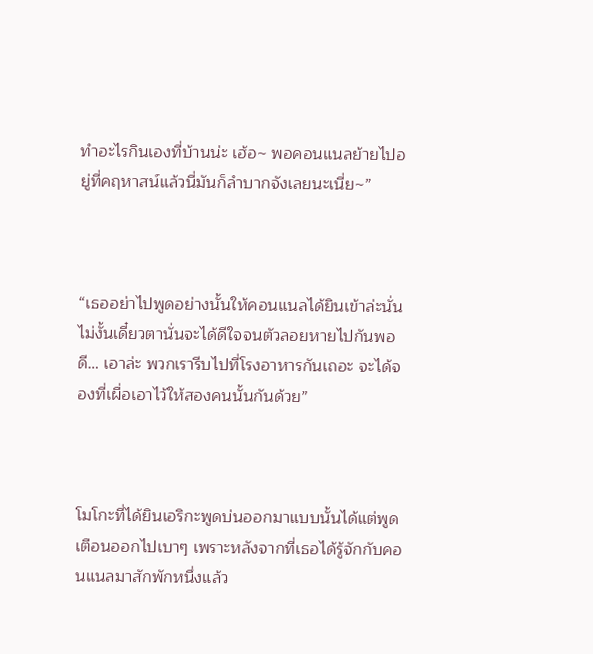ทำอะไรกินเองที่บ้านน่ะ เฮ้อ~ พอคอนแนลย้ายไปอยู่ที่คฤหาสน์แล้วนี่มันก็ลำบากจังเลยนะเนี่ย~”



“เธออย่าไปพูดอย่างนั้นให้คอนแนลได้ยินเข้าล่ะนั่นไม่งั้นเดี๋ยวตานั่นจะได้ดีใจจนตัวลอยหายไปกันพอดี… เอาล่ะ พวกเรารีบไปที่โรงอาหารกันเถอะ จะได้จองที่เผื่อเอาไว้ให้สองคนนั้นกันด้วย”



โมโกะที่ได้ยินเอริกะพูดบ่นออกมาแบบนั้นได้แต่พูดเตือนออกไปเบาๆ เพราะหลังจากที่เธอได้รู้จักกับคอนแนลมาสักพักหนึ่งแล้ว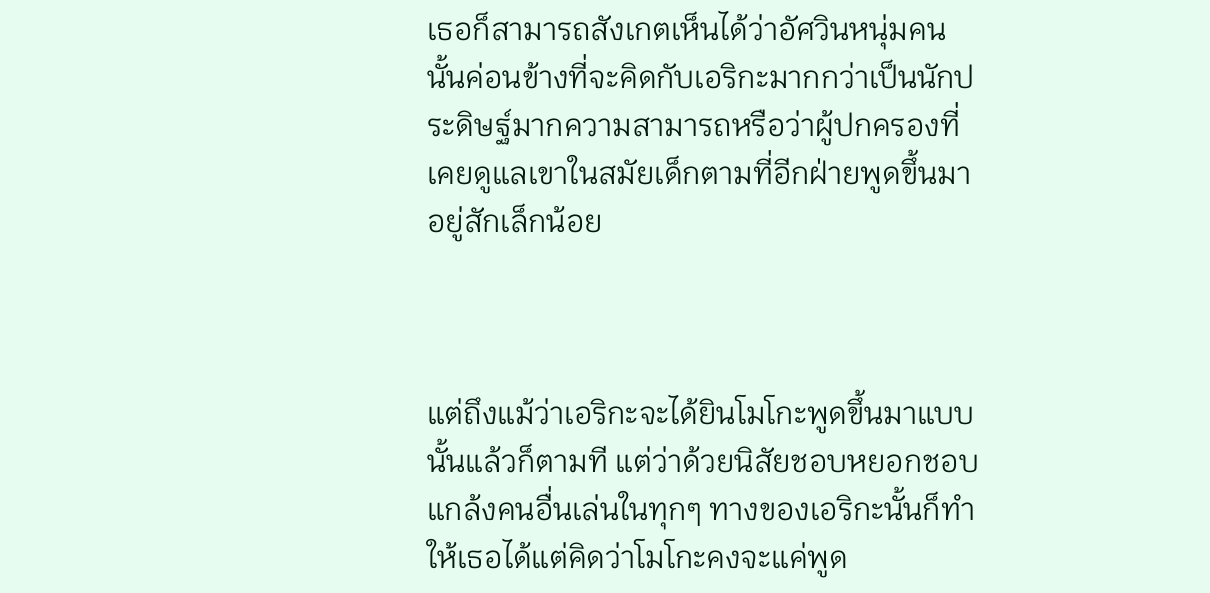เธอก็สามารถสังเกตเห็นได้ว่าอัศวินหนุ่มคนนั้นค่อนข้างที่จะคิดกับเอริกะมากกว่าเป็นนักประดิษฐ์มากความสามารถหรือว่าผู้ปกครองที่เคยดูแลเขาในสมัยเด็กตามที่อีกฝ่ายพูดขึ้นมาอยู่สักเล็กน้อย



แต่ถึงแม้ว่าเอริกะจะได้ยินโมโกะพูดขึ้นมาแบบนั้นแล้วก็ตามที แต่ว่าด้วยนิสัยชอบหยอกชอบแกล้งคนอื่นเล่นในทุกๆ ทางของเอริกะนั้นก็ทำให้เธอได้แต่คิดว่าโมโกะคงจะแค่พูด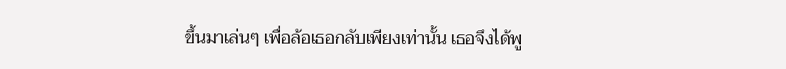ขึ้นมาเล่นๆ เพื่อล้อเธอกลับเพียงเท่านั้น เธอจึงได้พู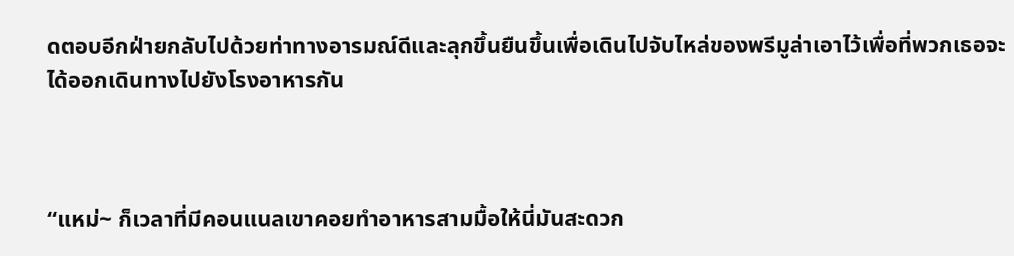ดตอบอีกฝ่ายกลับไปด้วยท่าทางอารมณ์ดีและลุกขึ้นยืนขึ้นเพื่อเดินไปจับไหล่ของพรีมูล่าเอาไว้เพื่อที่พวกเธอจะได้ออกเดินทางไปยังโรงอาหารกัน



“แหม่~ ก็เวลาที่มีคอนแนลเขาคอยทำอาหารสามมื้อให้นี่มันสะดวก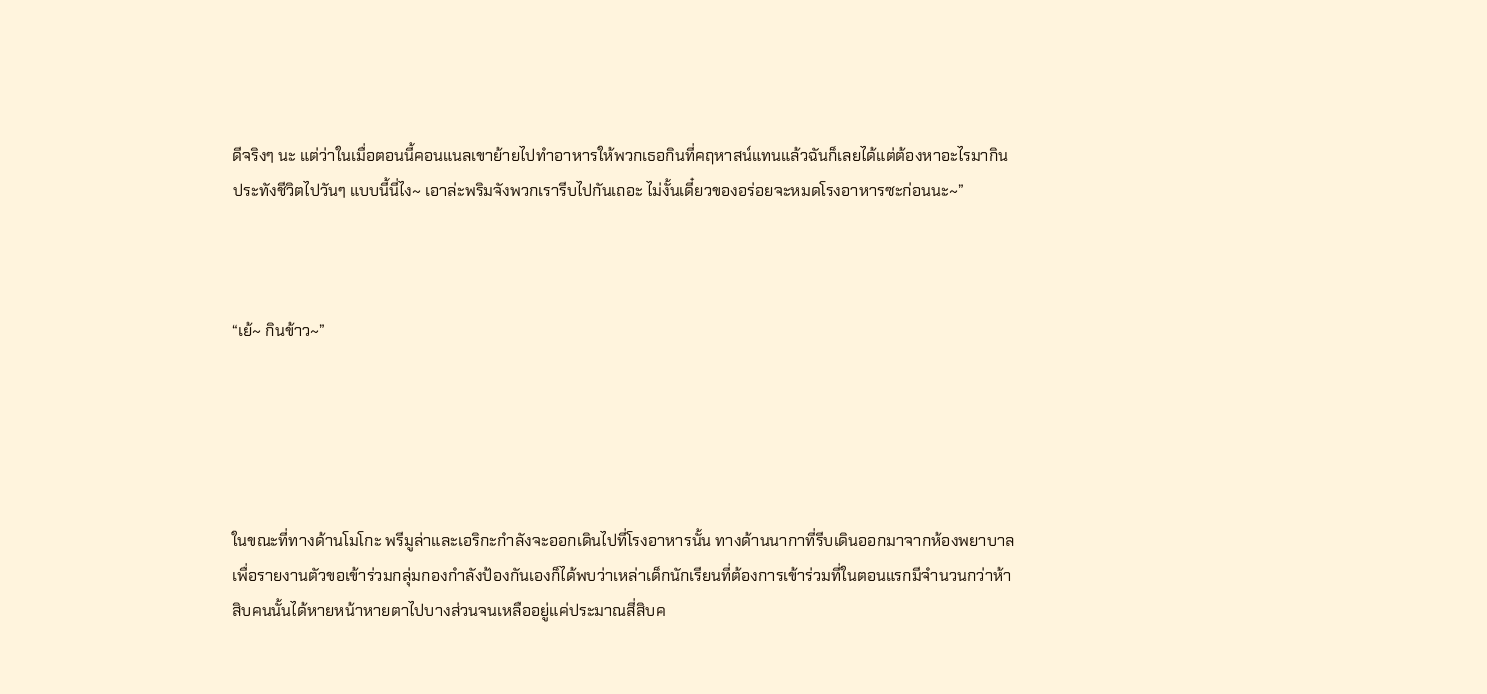ดีจริงๆ นะ แต่ว่าในเมื่อตอนนี้คอนแนลเขาย้ายไปทำอาหารให้พวกเธอกินที่คฤหาสน์แทนแล้วฉันก็เลยได้แต่ต้องหาอะไรมากินประทังชีวิตไปวันๆ แบบนี้นี่ไง~ เอาล่ะพริมจังพวกเรารีบไปกันเถอะ ไม่งั้นเดี๋ยวของอร่อยจะหมดโรงอาหารซะก่อนนะ~”



“เย้~ กินข้าว~”





ในขณะที่ทางด้านโมโกะ พรีมูล่าและเอริกะกำลังจะออกเดินไปที่โรงอาหารนั้น ทางด้านนากาที่รีบเดินออกมาจากห้องพยาบาลเพื่อรายงานตัวขอเข้าร่วมกลุ่มกองกำลังป้องกันเองก็ได้พบว่าเหล่าเด็กนักเรียนที่ต้องการเข้าร่วมที่ในตอนแรกมีจำนวนกว่าห้าสิบคนนั้นได้หายหน้าหายตาไปบางส่วนจนเหลืออยู่แค่ประมาณสี่สิบค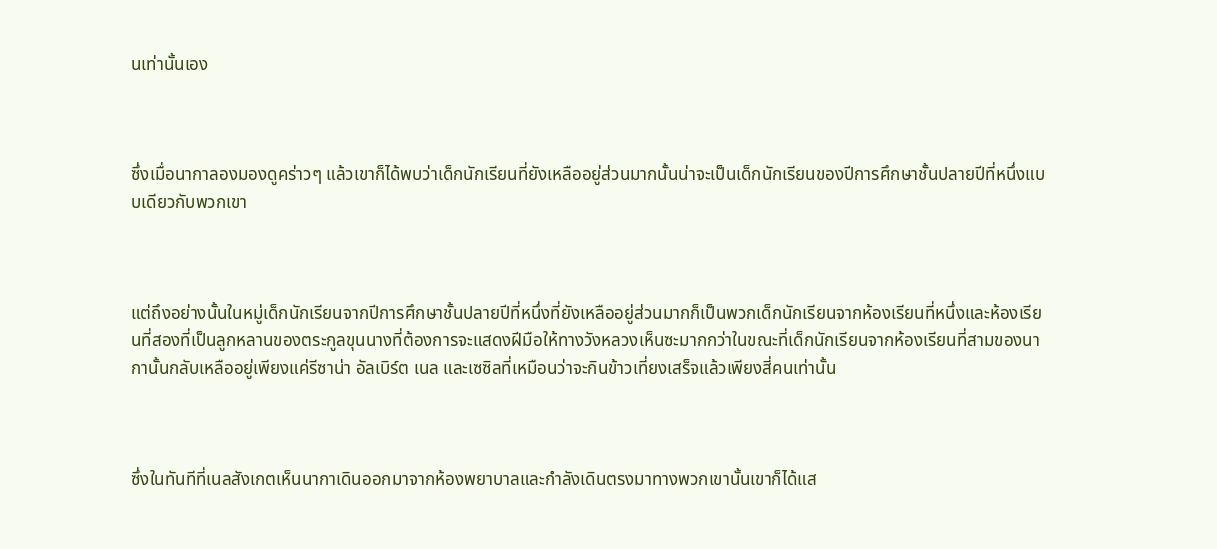นเท่านั้นเอง



ซึ่งเมื่อนากาลองมองดูคร่าวๆ แล้วเขาก็ได้พบว่าเด็กนักเรียนที่ยังเหลืออยู่ส่วนมากนั้นน่าจะเป็นเด็กนักเรียนของปีการศึกษาชั้นปลายปีที่หนึ่งแบบเดียวกับพวกเขา



แต่ถึงอย่างนั้นในหมู่เด็กนักเรียนจากปีการศึกษาชั้นปลายปีที่หนึ่งที่ยังเหลืออยู่ส่วนมากก็เป็นพวกเด็กนักเรียนจากห้องเรียนที่หนึ่งและห้องเรียนที่สองที่เป็นลูกหลานของตระกูลขุนนางที่ต้องการจะแสดงฝีมือให้ทางวังหลวงเห็นซะมากกว่าในขณะที่เด็กนักเรียนจากห้องเรียนที่สามของนากานั้นกลับเหลืออยู่เพียงแค่รีซาน่า อัลเบิร์ต เนล และเซซิลที่เหมือนว่าจะกินข้าวเที่ยงเสร็จแล้วเพียงสี่คนเท่านั้น



ซึ่งในทันทีที่เนลสังเกตเห็นนากาเดินออกมาจากห้องพยาบาลและกำลังเดินตรงมาทางพวกเขานั้นเขาก็ได้แส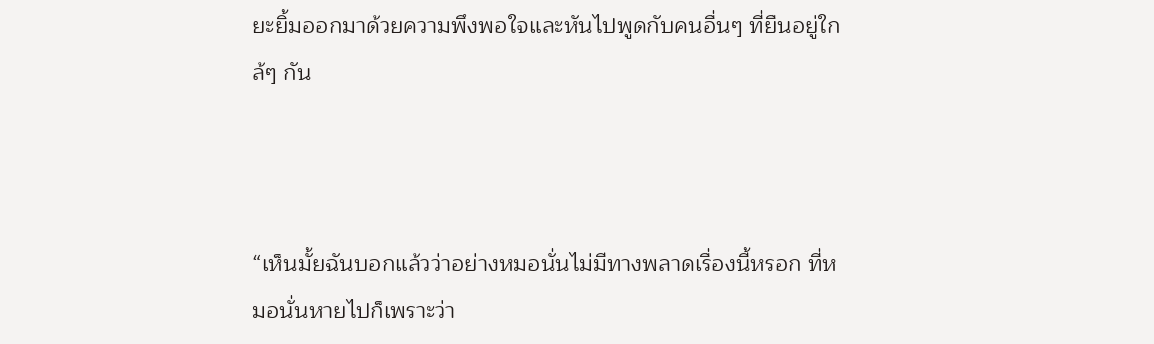ยะยิ้มออกมาด้วยความพึงพอใจและหันไปพูดกับคนอื่นๆ ที่ยืนอยู่ใกล้ๆ กัน



“เห็นมั้ยฉันบอกแล้วว่าอย่างหมอนั่นไม่มีทางพลาดเรื่องนี้หรอก ที่หมอนั่นหายไปก็เพราะว่า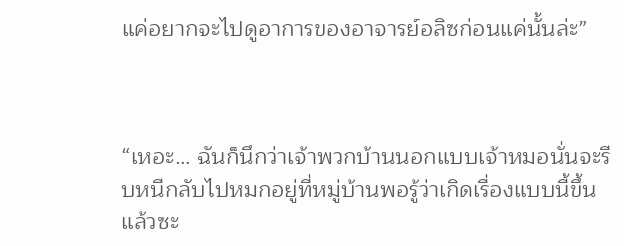แค่อยากจะไปดูอาการของอาจารย์อลิซก่อนแค่นั้นล่ะ”



“เหอะ… ฉันก็นึกว่าเจ้าพวกบ้านนอกแบบเจ้าหมอนั่นจะรีบหนีกลับไปหมกอยู่ที่หมู่บ้านพอรู้ว่าเกิดเรื่องแบบนี้ขึ้นแล้วซะ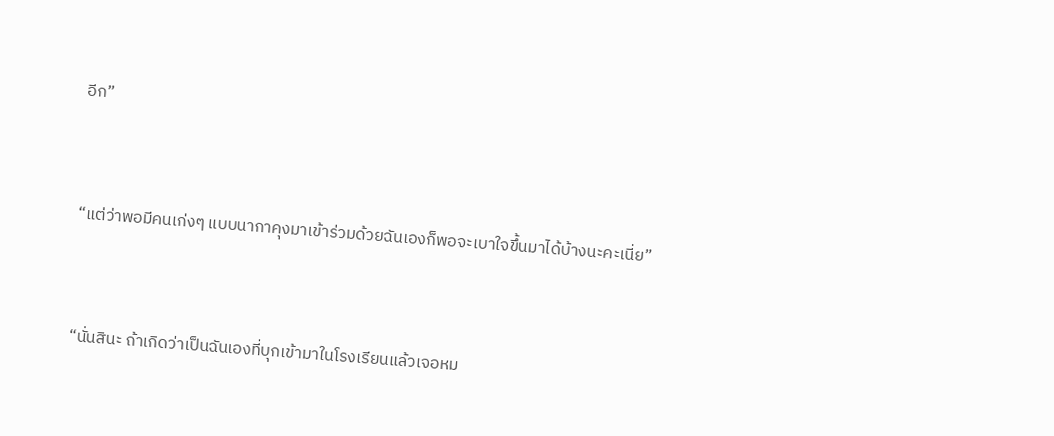อีก”



“แต่ว่าพอมีคนเก่งๆ แบบนากาคุงมาเข้าร่วมด้วยฉันเองก็พอจะเบาใจขึ้นมาได้บ้างนะคะเนี่ย”



“นั่นสินะ ถ้าเกิดว่าเป็นฉันเองที่บุกเข้ามาในโรงเรียนแล้วเจอหม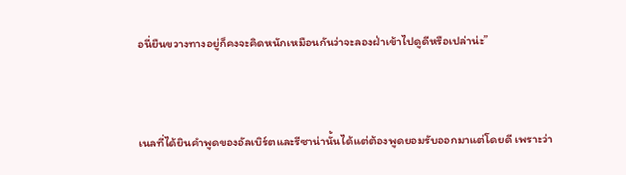อนี่ยืนขวางทางอยู่ก็คงจะคิดหนักเหมือนกันว่าจะลองฝ่าเข้าไปดูดีหรือเปล่าน่ะ”



เนลที่ได้ยินคำพูดของอัลเบิร์ตและรีซาน่านั้นได้แต่ต้องพูดยอมรับออกมาแต่โดยดี เพราะว่า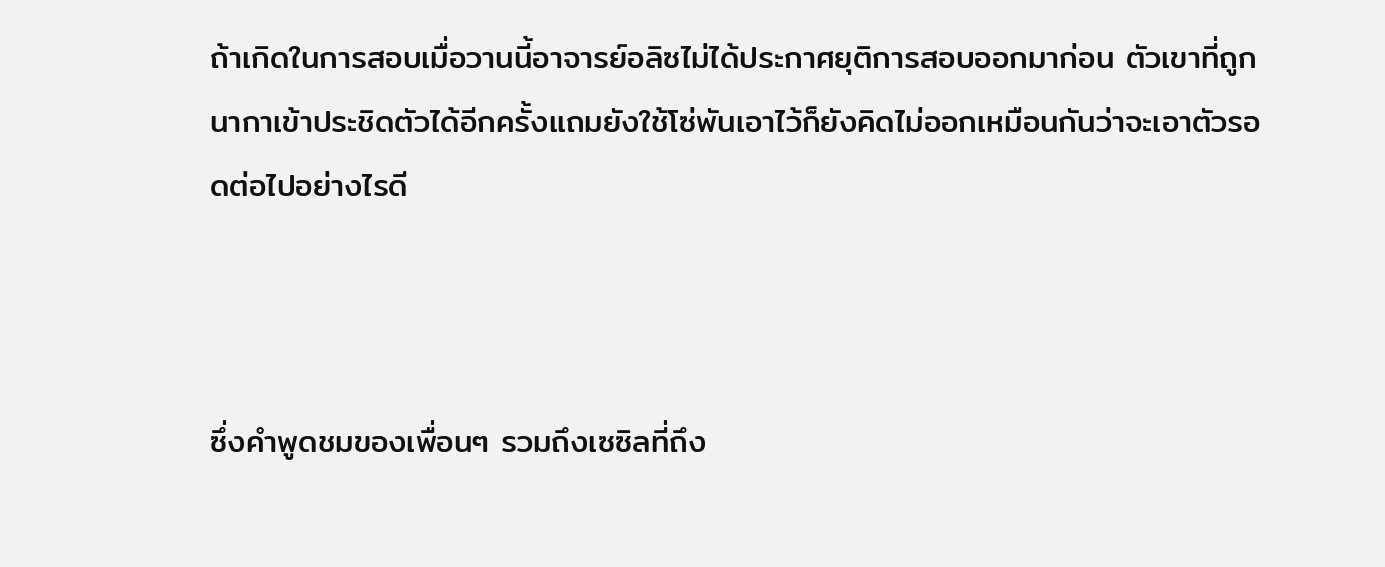ถ้าเกิดในการสอบเมื่อวานนี้อาจารย์อลิซไม่ได้ประกาศยุติการสอบออกมาก่อน ตัวเขาที่ถูกนากาเข้าประชิดตัวได้อีกครั้งแถมยังใช้โซ่พันเอาไว้ก็ยังคิดไม่ออกเหมือนกันว่าจะเอาตัวรอดต่อไปอย่างไรดี



ซึ่งคำพูดชมของเพื่อนๆ รวมถึงเซซิลที่ถึง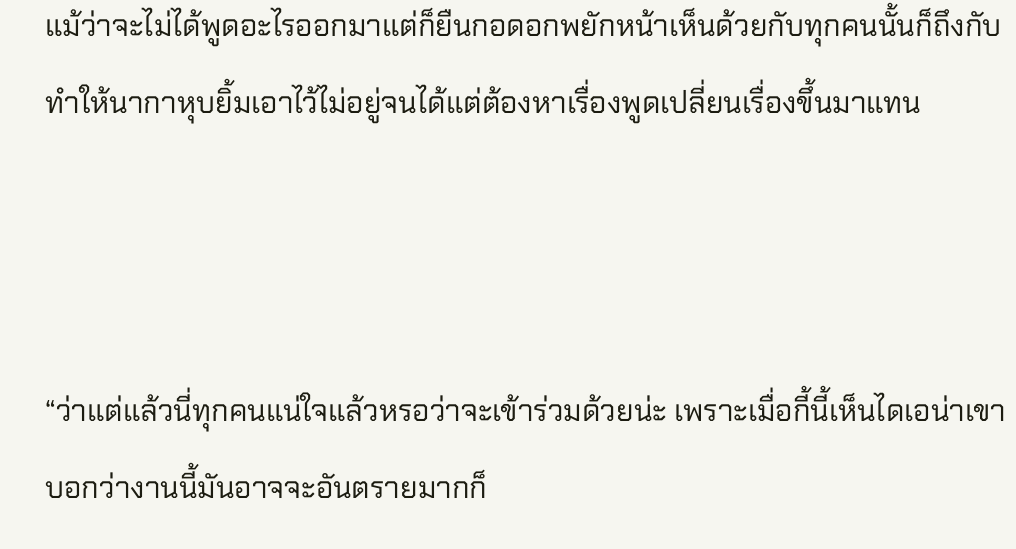แม้ว่าจะไม่ได้พูดอะไรออกมาแต่ก็ยืนกอดอกพยักหน้าเห็นด้วยกับทุกคนนั้นก็ถึงกับทำให้นากาหุบยิ้มเอาไว้ไม่อยู่จนได้แต่ต้องหาเรื่องพูดเปลี่ยนเรื่องขึ้นมาแทน



“ว่าแต่แล้วนี่ทุกคนแน่ใจแล้วหรอว่าจะเข้าร่วมด้วยน่ะ เพราะเมื่อกี้นี้เห็นไดเอน่าเขาบอกว่างานนี้มันอาจจะอันตรายมากก็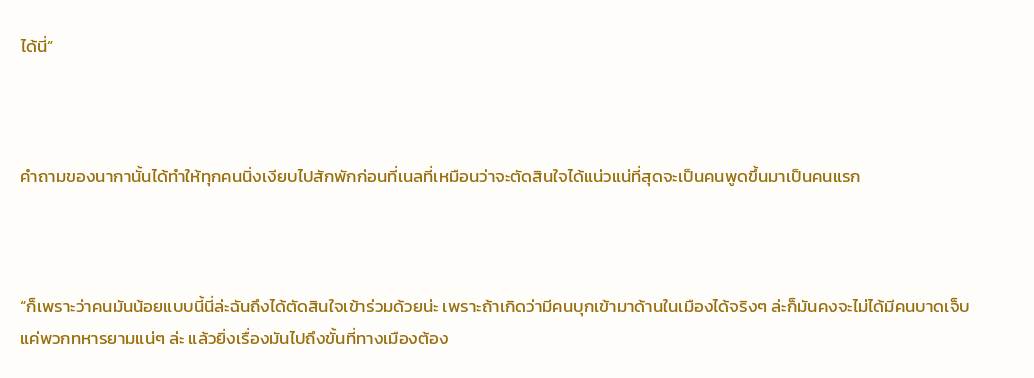ได้นี่”



คำถามของนากานั้นได้ทำให้ทุกคนนิ่งเงียบไปสักพักก่อนที่เนลที่เหมือนว่าจะตัดสินใจได้แน่วแน่ที่สุดจะเป็นคนพูดขึ้นมาเป็นคนแรก



“ก็เพราะว่าคนมันน้อยแบบนี้นี่ล่ะฉันถึงได้ตัดสินใจเข้าร่วมด้วยน่ะ เพราะถ้าเกิดว่ามีคนบุกเข้ามาด้านในเมืองได้จริงๆ ล่ะก็มันคงจะไม่ได้มีคนบาดเจ็บแค่พวกทหารยามแน่ๆ ล่ะ แล้วยิ่งเรื่องมันไปถึงขั้นที่ทางเมืองต้อง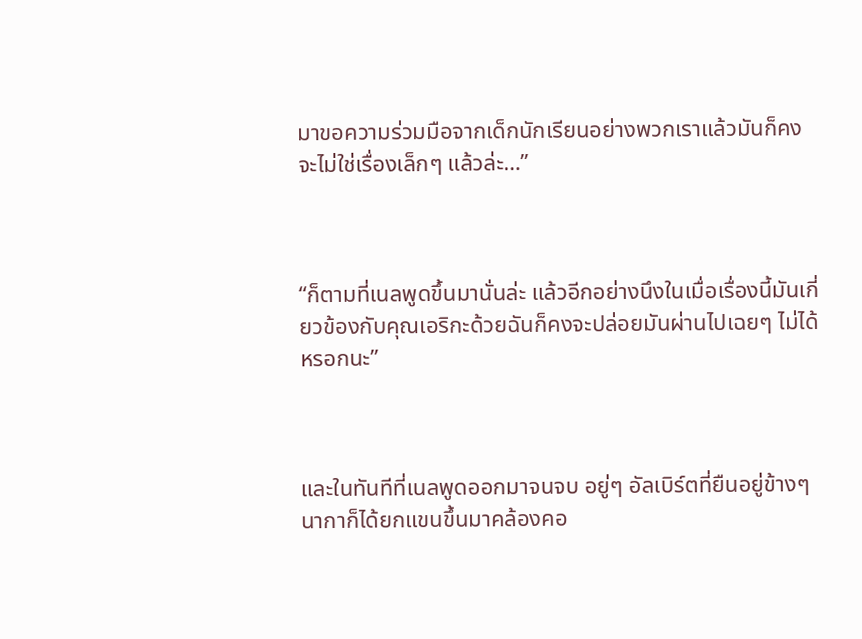มาขอความร่วมมือจากเด็กนักเรียนอย่างพวกเราแล้วมันก็คงจะไม่ใช่เรื่องเล็กๆ แล้วล่ะ…”



“ก็ตามที่เนลพูดขึ้นมานั่นล่ะ แล้วอีกอย่างนึงในเมื่อเรื่องนี้มันเกี่ยวข้องกับคุณเอริกะด้วยฉันก็คงจะปล่อยมันผ่านไปเฉยๆ ไม่ได้หรอกนะ”



และในทันทีที่เนลพูดออกมาจนจบ อยู่ๆ อัลเบิร์ตที่ยืนอยู่ข้างๆ นากาก็ได้ยกแขนขึ้นมาคล้องคอ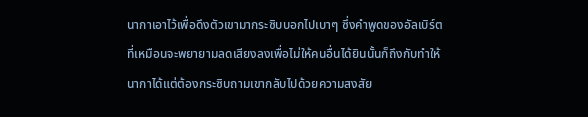นากาเอาไว้เพื่อดึงตัวเขามากระซิบบอกไปเบาๆ ซึ่งคำพูดของอัลเบิร์ตที่เหมือนจะพยายามลดเสียงลงเพื่อไม่ให้คนอื่นได้ยินนั้นก็ถึงกับทำให้นากาได้แต่ต้องกระซิบถามเขากลับไปด้วยความสงสัย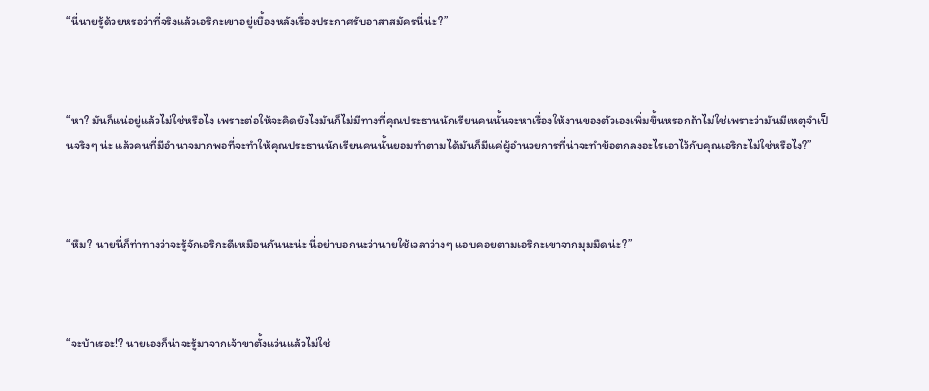“นี่นายรู้ด้วยหรอว่าที่จริงแล้วเอริกะเขาอยู่เบื้องหลังเรื่องประกาศรับอาสาสมัครนี่น่ะ?”



“หา? มันก็แน่อยู่แล้วไม่ใช่หรือไง เพราะต่อให้จะคิดยังไงมันก็ไม่มีทางที่คุณประธานนักเรียนคนนั้นจะหาเรื่องให้งานของตัวเองเพิ่มขึ้นหรอกถ้าไม่ใช่เพราะว่ามันมีเหตุจำเป็นจริงๆ น่ะ แล้วคนที่มีอำนาจมากพอที่จะทำให้คุณประธานนักเรียนคนนั้นยอมทำตามได้มันก็มีแค่ผู้อำนวยการที่น่าจะทำข้อตกลงอะไรเอาไว้กับคุณเอริกะไม่ใช่หรือไง?”



“หืม? นายนี่ก็ท่าทางว่าจะรู้จักเอริกะดีเหมือนกันนะน่ะ นี่อย่าบอกนะว่านายใช้เวลาว่างๆ แอบคอยตามเอริกะเขาจากมุมมืดน่ะ?”



“จะบ้าเรอะ!? นายเองก็น่าจะรู้มาจากเจ้าขาตั้งแว่นแล้วไม่ใช่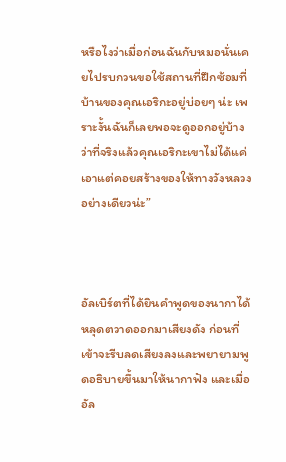หรือไงว่าเมื่อก่อนฉันกับหมอนั่นเคยไปรบกวนขอใช้สถานที่ฝึกซ้อมที่บ้านของคุณเอริกะอยู่บ่อยๆ น่ะ เพราะงั้นฉันก็เลยพอจะดูออกอยู่บ้างว่าที่จริงแล้วคุณเอริกะเขาไม่ได้แค่เอาแต่คอยสร้างของให้ทางวังหลวงอย่างเดียวน่ะ”



อัลเบิร์ตที่ได้ยินคำพูดของนากาได้หลุดตวาดออกมาเสียงดัง ก่อนที่เข้าจะรีบลดเสียงลงและพยายามพูดอธิบายขึ้นมาให้นากาฟัง และเมื่ออัล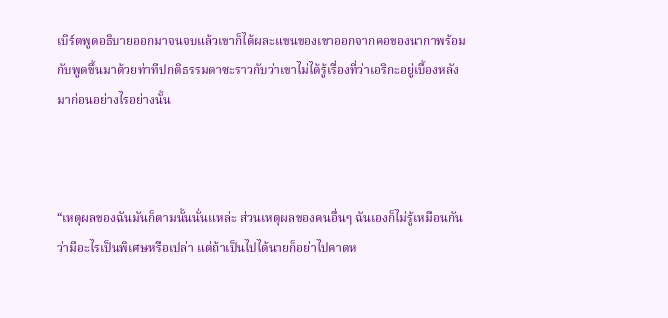เบิร์ตพูดอธิบายออกมาจนจบแล้วเขาก็ได้ผละแขนของเขาออกจากคอของนากาพร้อมกับพูดขึ้นมาด้วยท่าทีปกติธรรมดาซะราวกับว่าเขาไม่ได้รู้เรื่องที่ว่าเอริกะอยู่เบื้องหลังมาก่อนอย่างไรอย่างนั้น



“เหตุผลของฉันมันก็ตามนั้นนั่นแหล่ะ ส่วนเหตุผลของคนอื่นๆ ฉันเองก็ไม่รู้เหมือนกันว่ามีอะไรเป็นพิเศษหรือเปล่า แต่ถ้าเป็นไปได้นายก็อย่าไปคาดห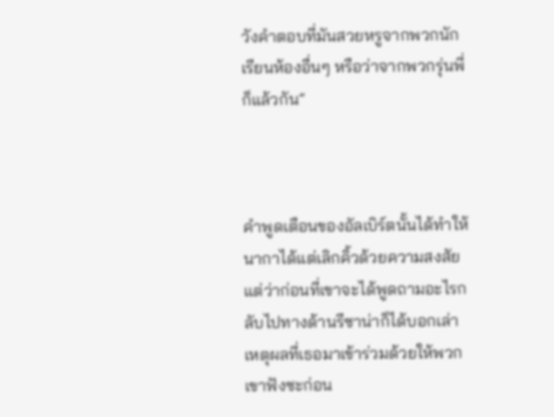วังคำตอบที่มันสวยหรูจากพวกนักเรียนห้องอื่นๆ หรือว่าจากพวกรุ่นพี่ก็แล้วกัน”



คำพูดเตือนของอัลเบิร์ตนั้นได้ทำให้นากาได้แต่เลิกคิ้วด้วยความสงสัย แต่ว่าก่อนที่เขาจะได้พูดถามอะไรกลับไปทางด้านรีซาน่าก็ได้บอกเล่าเหตุผลที่เธอมาเข้าร่วมด้วยให้พวกเขาฟังซะก่อน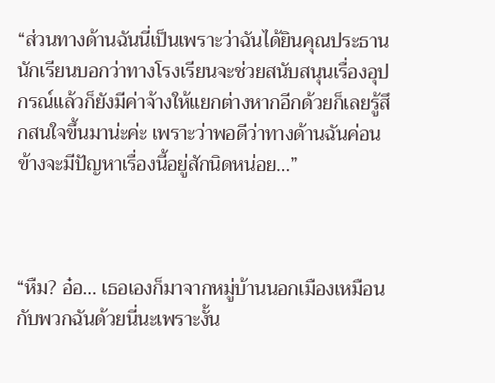“ส่วนทางด้านฉันนี่เป็นเพราะว่าฉันได้ยินคุณประธานนักเรียนบอกว่าทางโรงเรียนจะช่วยสนับสนุนเรื่องอุปกรณ์แล้วก็ยังมีค่าจ้างให้แยกต่างหากอีกด้วยก็เลยรู้สึกสนใจขึ้นมาน่ะค่ะ เพราะว่าพอดีว่าทางด้านฉันค่อนข้างจะมีปัญหาเรื่องนี้อยู่สักนิดหน่อย…”



“หืม? อ๋อ… เธอเองก็มาจากหมู่บ้านนอกเมืองเหมือนกับพวกฉันด้วยนี่นะเพราะงั้น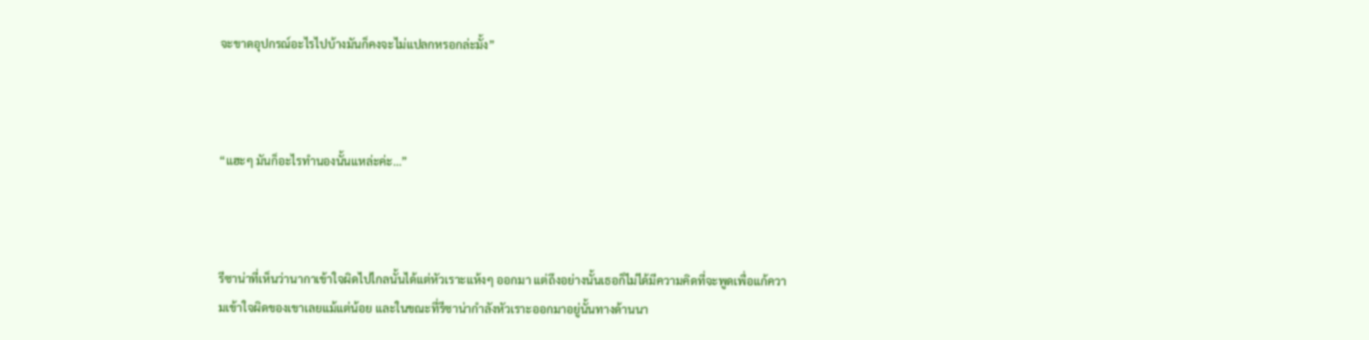จะขาดอุปกรณ์อะไรไปบ้างมันก็คงจะไม่แปลกหรอกล่ะมั้ง”



“แฮะๆ มันก็อะไรทำนองนั้นแหล่ะค่ะ…”



รีซาน่าที่เห็นว่านากาเข้าใจผิดไปไกลนั้นได้แต่หัวเราะแห้งๆ ออกมา แต่ถึงอย่างนั้นเธอก็ไม่ได้มีความคิดที่จะพูดเพื่อแก้ความเข้าใจผิดของเขาเลยแม้แต่น้อย และในขณะที่รีซาน่ากำลังหัวเราะออกมาอยู่นั้นทางด้านนา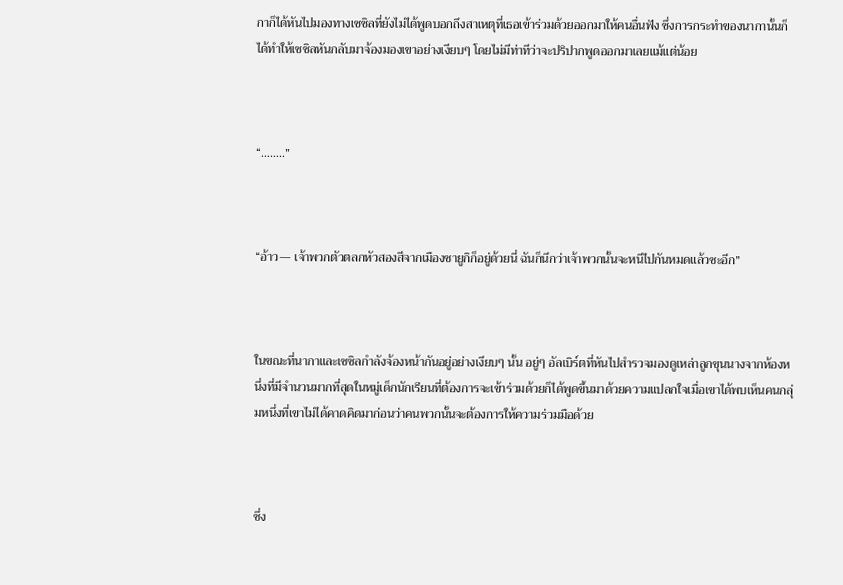กาก็ได้หันไปมองทางเซซิลที่ยังไม่ได้พูดบอกถึงสาเหตุที่เธอเข้าร่วมด้วยออกมาให้คนอื่นฟัง ซึ่งการกระทำของนากานั้นก็ได้ทำให้เซซิลหันกลับมาจ้องมองเขาอย่างเงียบๆ โดยไม่มีท่าทีว่าจะปริปากพูดออกมาเลยแม้แต่น้อย



“……..”



“อ้าว— เจ้าพวกตัวตลกหัวสองสีจากเมืองซายูกิก็อยู่ด้วยนี่ ฉันก็นึกว่าเจ้าพวกนั้นจะหนีไปกันหมดแล้วซะอีก”



ในขณะที่นากาและเซซิลกำลังจ้องหน้ากันอยู่อย่างเงียบๆ นั้น อยู่ๆ อัลเบิร์ตที่หันไปสำรวจมองดูเหล่าลูกขุนนางจากห้องหนึ่งที่มีจำนวนมากที่สุดในหมู่เด็กนักเรียนที่ต้องการจะเข้าร่วมด้วยก็ได้พูดขึ้นมาด้วยความแปลกใจเมื่อเขาได้พบเห็นคนกลุ่มหนึ่งที่เขาไม่ได้คาดคิดมาก่อนว่าคนพวกนั้นจะต้องการให้ความร่วมมือด้วย



ซึ่ง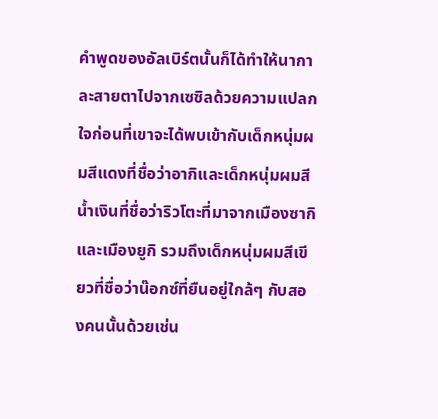คำพูดของอัลเบิร์ตนั้นก็ได้ทำให้นากาละสายตาไปจากเซซิลด้วยความแปลกใจก่อนที่เขาจะได้พบเข้ากับเด็กหนุ่มผมสีแดงที่ชื่อว่าอากิและเด็กหนุ่มผมสีน้ำเงินที่ชื่อว่าริวโตะที่มาจากเมืองซากิและเมืองยูกิ รวมถึงเด็กหนุ่มผมสีเขียวที่ชื่อว่าน๊อกซ์ที่ยืนอยู่ใกล้ๆ กับสองคนนั้นด้วยเช่น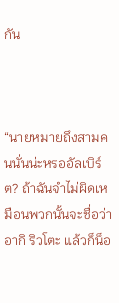กัน



“นายหมายถึงสามคนนั่นน่ะหรออัลเบิร์ต? ถ้าฉันจำไม่ผิดเหมือนพวกนั้นจะชื่อว่า อากิ ริวโตะ แล้วก็น็อ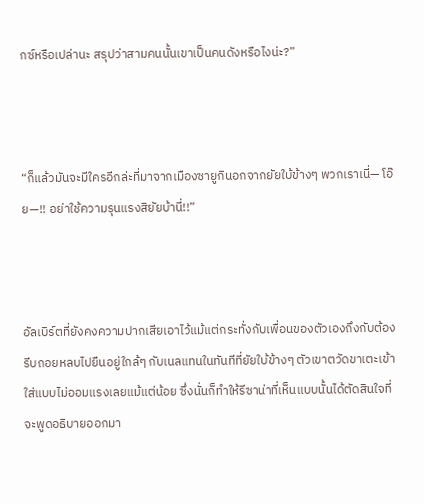กซ์หรือเปล่านะ สรุปว่าสามคนนั้นเขาเป็นคนดังหรือไงน่ะ?”



“ก็แล้วมันจะมีใครอีกล่ะที่มาจากเมืองซายูกินอกจากยัยใบ้ข้างๆ พวกเราเนี่— โอ๊ย—!! อย่าใช้ความรุนแรงสิยัยบ้านี่!!”



อัลเบิร์ตที่ยังคงความปากเสียเอาไว้แม้แต่กระทั่งกับเพื่อนของตัวเองถึงกับต้องรีบถอยหลบไปยืนอยู่ใกล้ๆ กับเนลแทนในทันทีที่ยัยใบ้ข้างๆ ตัวเขาตวัดขาเตะเข้าใส่แบบไม่ออมแรงเลยแม้แต่น้อย ซึ่งนั่นก็ทำให้รีซาน่าที่เห็นแบบนั้นได้ตัดสินใจที่จะพูดอธิบายออกมา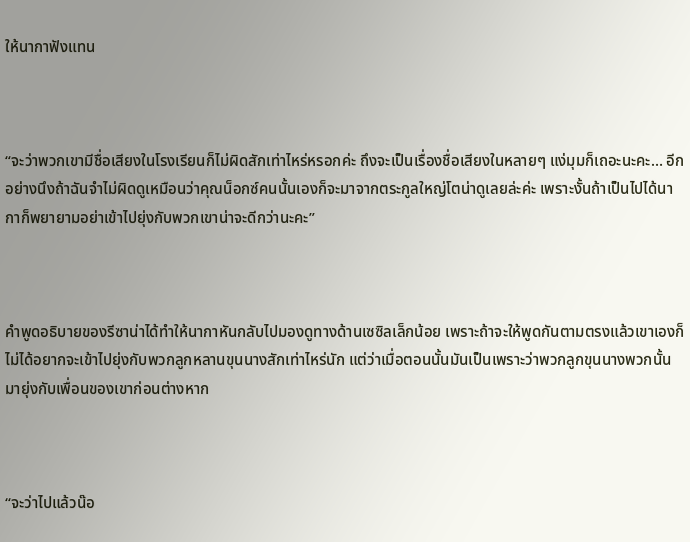ให้นากาฟังแทน



“จะว่าพวกเขามีชื่อเสียงในโรงเรียนก็ไม่ผิดสักเท่าไหร่หรอกค่ะ ถึงจะเป็นเรื่องชื่อเสียงในหลายๆ แง่มุมก็เถอะนะคะ… อีกอย่างนึงถ้าฉันจำไม่ผิดดูเหมือนว่าคุณน็อกซ์คนนั้นเองก็จะมาจากตระกูลใหญ่โตน่าดูเลยล่ะค่ะ เพราะงั้นถ้าเป็นไปได้นากาก็พยายามอย่าเข้าไปยุ่งกับพวกเขาน่าจะดีกว่านะคะ”



คำพูดอธิบายของรีซาน่าได้ทำให้นากาหันกลับไปมองดูทางด้านเซซิลเล็กน้อย เพราะถ้าจะให้พูดกันตามตรงแล้วเขาเองก็ไม่ได้อยากจะเข้าไปยุ่งกับพวกลูกหลานขุนนางสักเท่าไหร่นัก แต่ว่าเมื่อตอนนั้นมันเป็นเพราะว่าพวกลูกขุนนางพวกนั้นมายุ่งกับเพื่อนของเขาก่อนต่างหาก



“จะว่าไปแล้วน๊อ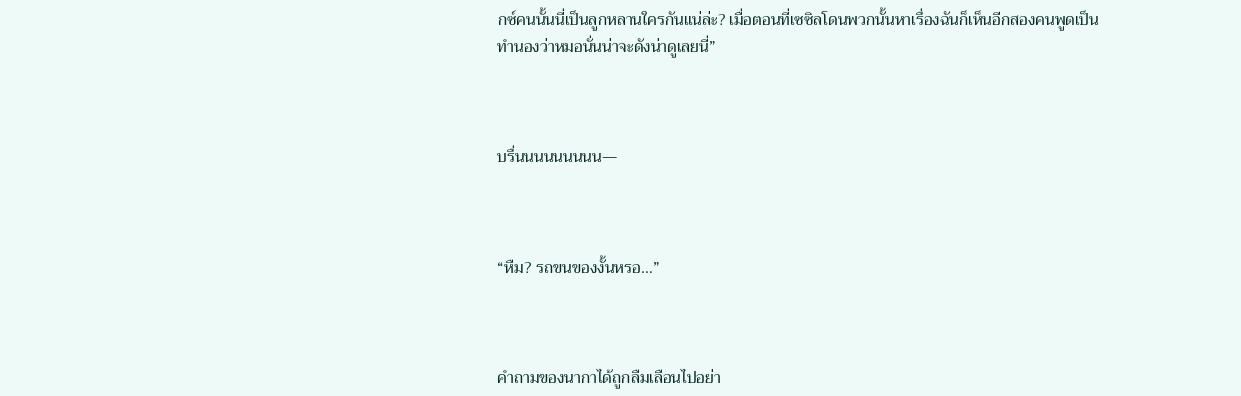กซ์คนนั้นนี่เป็นลูกหลานใครกันแน่ล่ะ? เมื่อตอนที่เซซิลโดนพวกนั้นหาเรื่องฉันก็เห็นอีกสองคนพูดเป็นทำนองว่าหมอนั่นน่าจะดังน่าดูเลยนี่”



บรื่นนนนนนนนน—



“หืม? รถขนของงั้นหรอ…”



คำถามของนากาได้ถูกลืมเลือนไปอย่า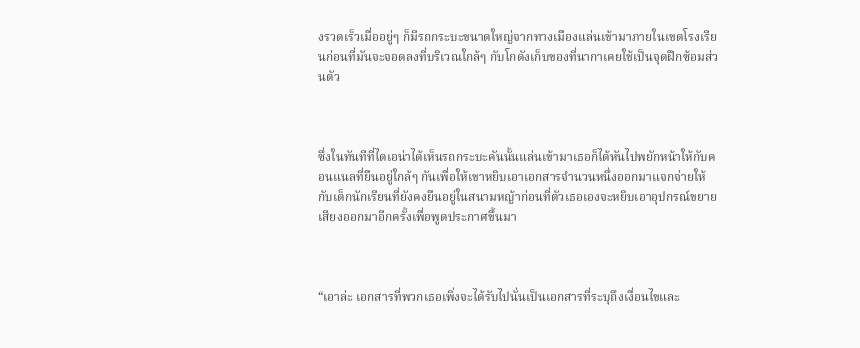งรวดเร็วเมื่ออยู่ๆ ก็มีรถกระบะขนาดใหญ่จากทางเมืองแล่นเข้ามาภายในเขตโรงเรียนก่อนที่มันจะจอดลงที่บริเวณใกล้ๆ กับโกดังเก็บของที่นากาเคยใช้เป็นจุดฝึกซ้อมส่วนตัว



ซึ่งในทันทีที่ไดเอน่าได้เห็นรถกระบะคันนั้นแล่นเข้ามาเธอก็ได้หันไปพยักหน้าให้กับคอนแนลที่ยืนอยู่ใกล้ๆ กันเพื่อให้เขาหยิบเอาเอกสารจำนวนหนึ่งออกมาแจกจ่ายให้กับเด็กนักเรียนที่ยังคงยืนอยู่ในสนามหญ้าก่อนที่ตัวเธอเองจะหยิบเอาอุปกรณ์ขยายเสียงออกมาอีกครั้งเพื่อพูดประกาศขึ้นมา



“เอาล่ะ เอกสารที่พวกเธอเพิ่งจะได้รับไปนั่นเป็นเอกสารที่ระบุถึงเงื่อนไขและ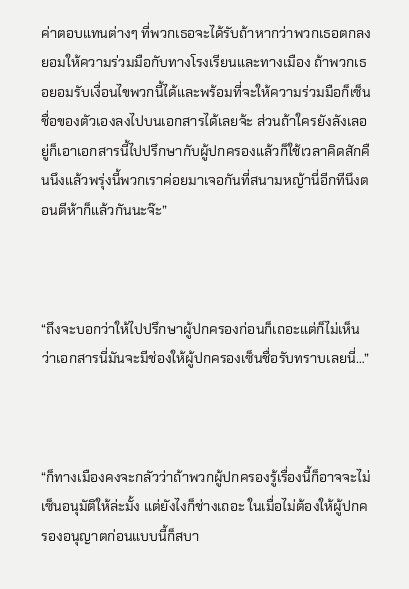ค่าตอบแทนต่างๆ ที่พวกเธอจะได้รับถ้าหากว่าพวกเธอตกลงยอมให้ความร่วมมือกับทางโรงเรียนและทางเมือง ถ้าพวกเธอยอมรับเงื่อนไขพวกนี้ได้และพร้อมที่จะให้ความร่วมมือก็เซ็นชื่อของตัวเองลงไปบนเอกสารได้เลยจ้ะ ส่วนถ้าใครยังลังเลอยู่ก็เอาเอกสารนี้ไปปรึกษากับผู้ปกครองแล้วก็ใช้เวลาคิดสักคืนนึงแล้วพรุ่งนี้พวกเราค่อยมาเจอกันที่สนามหญ้านี่อีกทีนึงตอนตีห้าก็แล้วกันนะจ๊ะ”



“ถึงจะบอกว่าให้ไปปรึกษาผู้ปกครองก่อนก็เถอะแต่ก็ไม่เห็นว่าเอกสารนี่มันจะมีช่องให้ผู้ปกครองเซ็นชื่อรับทราบเลยนี่…”



“ก็ทางเมืองคงจะกลัวว่าถ้าพวกผู้ปกครองรู้เรื่องนี้ก็อาจจะไม่เซ็นอนุมัติให้ล่ะมั้ง แต่ยังไงก็ช่างเถอะ ในเมื่อไม่ต้องให้ผู้ปกครองอนุญาตก่อนแบบนี้ก็สบา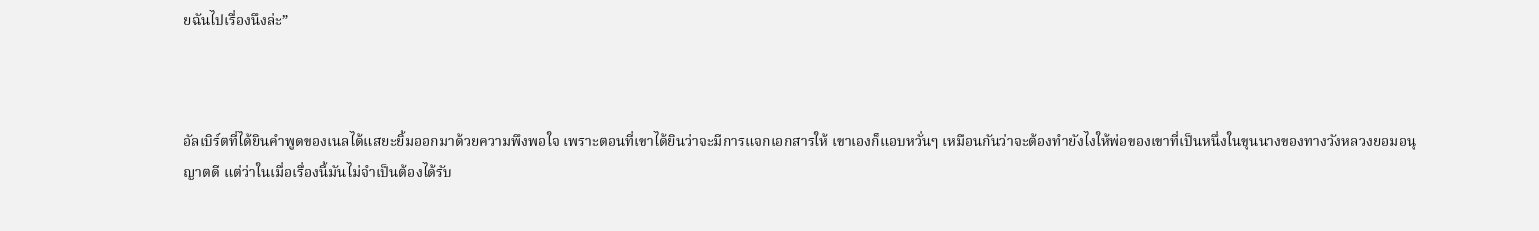ยฉันไปเรื่องนึงล่ะ”



อัลเบิร์ตที่ได้ยินคำพูดของเนลได้แสยะยิ้มออกมาด้วยความพึงพอใจ เพราะตอนที่เขาได้ยินว่าจะมีการแจกเอกสารให้ เขาเองก็แอบหวั่นๆ เหมือนกันว่าจะต้องทำยังไงให้พ่อของเขาที่เป็นหนึ่งในขุนนางของทางวังหลวงยอมอนุญาตดี แต่ว่าในเมื่อเรื่องนี้มันไม่จำเป็นต้องได้รับ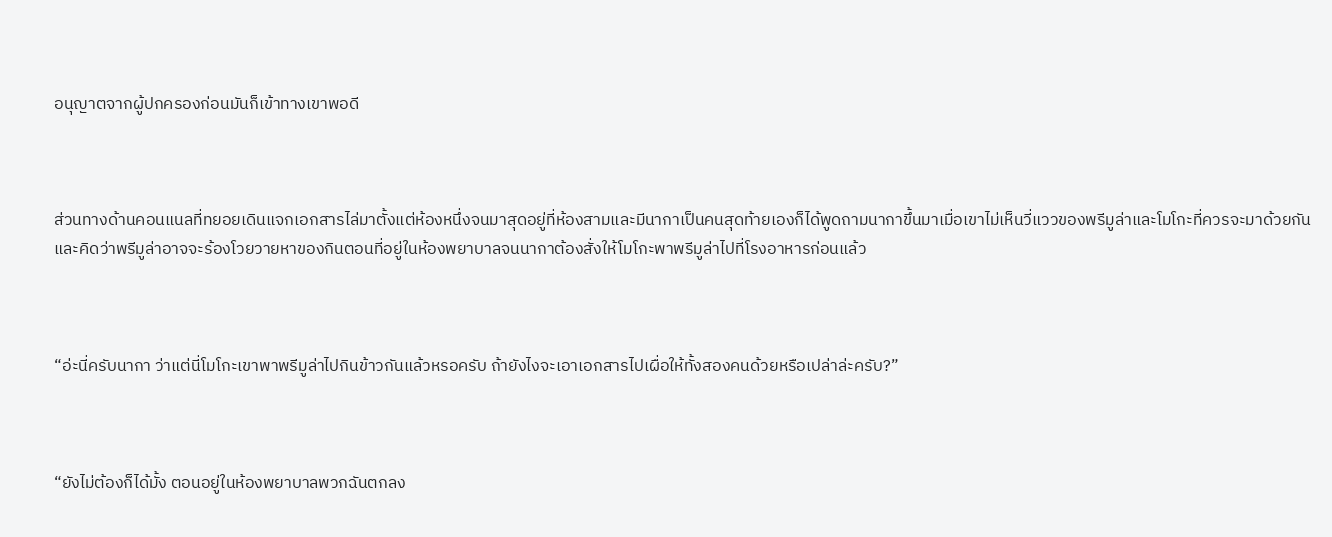อนุญาตจากผู้ปกครองก่อนมันก็เข้าทางเขาพอดี



ส่วนทางด้านคอนแนลที่ทยอยเดินแจกเอกสารไล่มาตั้งแต่ห้องหนึ่งจนมาสุดอยู่ที่ห้องสามและมีนากาเป็นคนสุดท้ายเองก็ได้พูดถามนากาขึ้นมาเมื่อเขาไม่เห็นวี่แววของพรีมูล่าและโมโกะที่ควรจะมาด้วยกันและคิดว่าพรีมูล่าอาจจะร้องโวยวายหาของกินตอนที่อยู่ในห้องพยาบาลจนนากาต้องสั่งให้โมโกะพาพรีมูล่าไปที่โรงอาหารก่อนแล้ว



“อ่ะนี่ครับนากา ว่าแต่นี่โมโกะเขาพาพรีมูล่าไปกินข้าวกันแล้วหรอครับ ถ้ายังไงจะเอาเอกสารไปเผื่อให้ทั้งสองคนด้วยหรือเปล่าล่ะครับ?”



“ยังไม่ต้องก็ได้มั้ง ตอนอยู่ในห้องพยาบาลพวกฉันตกลง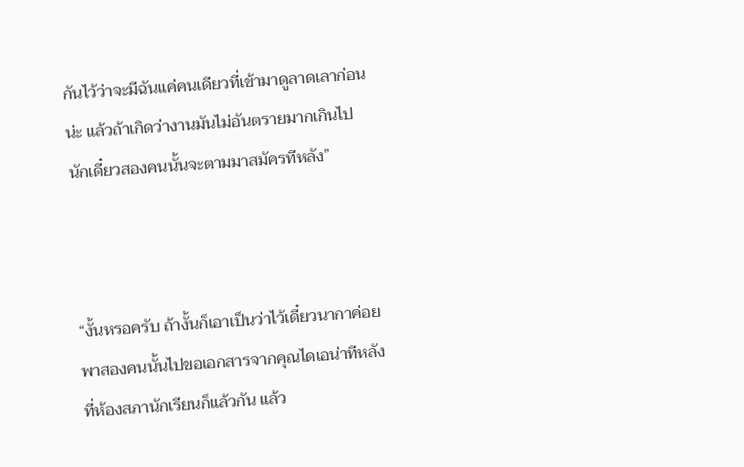กันไว้ว่าจะมีฉันแค่คนเดียวที่เข้ามาดูลาดเลาก่อนน่ะ แล้วถ้าเกิดว่างานมันไม่อันตรายมากเกินไปนักเดี๋ยวสองคนนั้นจะตามมาสมัครทีหลัง”



“งั้นหรอครับ ถ้างั้นก็เอาเป็นว่าไว้เดี๋ยวนากาค่อยพาสองคนนั้นไปขอเอกสารจากคุณไดเอน่าทีหลังที่ห้องสภานักเรียนก็แล้วกัน แล้ว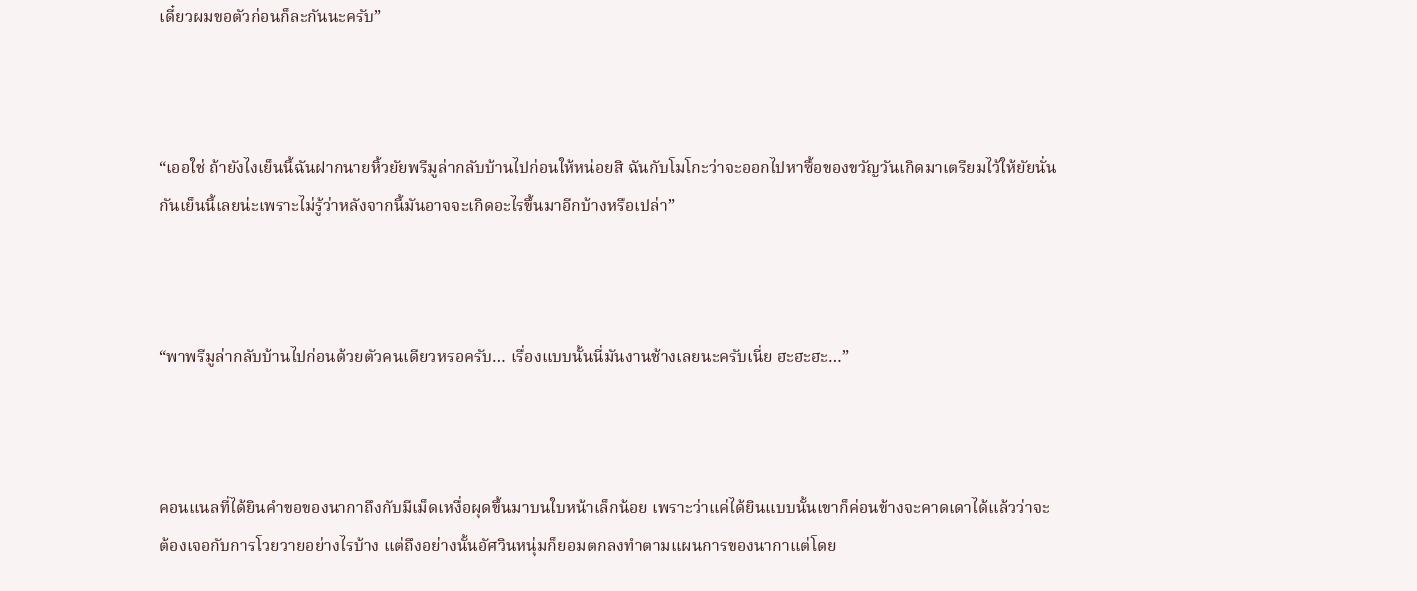เดี๋ยวผมขอตัวก่อนก็ละกันนะครับ”



“เออใช่ ถ้ายังไงเย็นนี้ฉันฝากนายหิ้วยัยพรีมูล่ากลับบ้านไปก่อนให้หน่อยสิ ฉันกับโมโกะว่าจะออกไปหาซื้อของขวัญวันเกิดมาเตรียมไว้ให้ยัยนั่นกันเย็นนี้เลยน่ะเพราะไม่รู้ว่าหลังจากนี้มันอาจจะเกิดอะไรขึ้นมาอีกบ้างหรือเปล่า”



“พาพรีมูล่ากลับบ้านไปก่อนด้วยตัวคนเดียวหรอครับ… เรื่องแบบนั้นนี่มันงานช้างเลยนะครับเนี่ย ฮะฮะฮะ…”



คอนแนลที่ได้ยินคำขอของนากาถึงกับมีเม็ดเหงื่อผุดขึ้นมาบนใบหน้าเล็กน้อย เพราะว่าแค่ได้ยินแบบนั้นเขาก็ค่อนข้างจะคาดเดาได้แล้วว่าจะต้องเจอกับการโวยวายอย่างไรบ้าง แต่ถึงอย่างนั้นอัศวินหนุ่มก็ยอมตกลงทำตามแผนการของนากาแต่โดย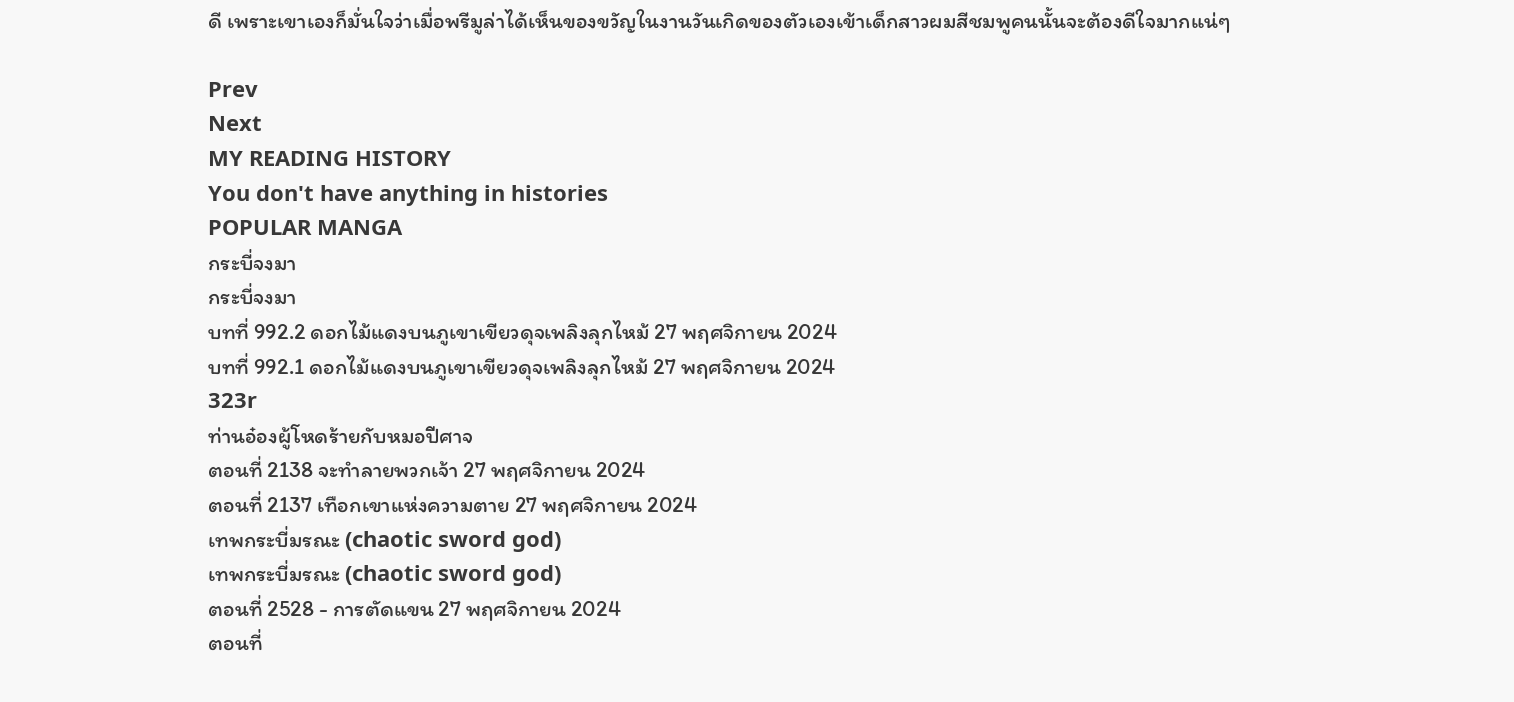ดี เพราะเขาเองก็มั่นใจว่าเมื่อพรีมูล่าได้เห็นของขวัญในงานวันเกิดของตัวเองเข้าเด็กสาวผมสีชมพูคนนั้นจะต้องดีใจมากแน่ๆ

Prev
Next
MY READING HISTORY
You don't have anything in histories
POPULAR MANGA
กระบี่จงมา
กระบี่จงมา
บทที่ 992.2 ดอกไม้แดงบนภูเขาเขียวดุจเพลิงลุกไหม้ 27 พฤศจิกายน 2024
บทที่ 992.1 ดอกไม้แดงบนภูเขาเขียวดุจเพลิงลุกไหม้ 27 พฤศจิกายน 2024
323r
ท่านอ๋องผู้โหดร้ายกับหมอปีศาจ
ตอนที่ 2138 จะทำลายพวกเจ้า 27 พฤศจิกายน 2024
ตอนที่ 2137 เทือกเขาแห่งความตาย 27 พฤศจิกายน 2024
เทพกระบี่มรณะ (chaotic sword god)
เทพกระบี่มรณะ (chaotic sword god)
ตอนที่ 2528 - การตัดแขน 27 พฤศจิกายน 2024
ตอนที่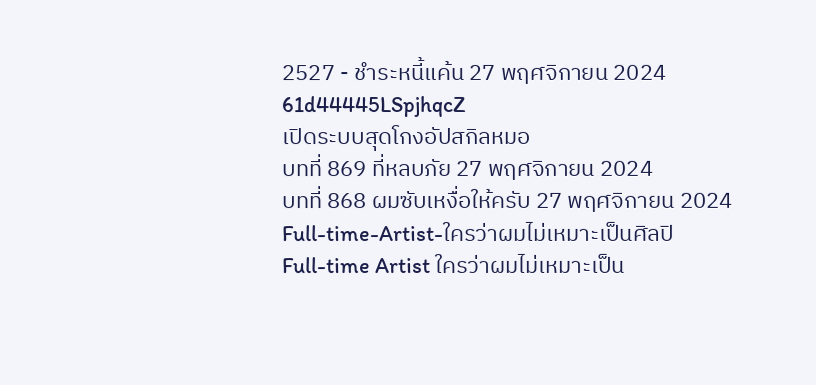2527 - ชำระหนี้แค้น 27 พฤศจิกายน 2024
61d44445LSpjhqcZ
เปิดระบบสุดโกงอัปสกิลหมอ
บทที่ 869 ที่หลบภัย 27 พฤศจิกายน 2024
บทที่ 868 ผมซับเหงื่อให้ครับ 27 พฤศจิกายน 2024
Full-time-Artist-ใครว่าผมไม่เหมาะเป็นศิลปิ
Full-time Artist ใครว่าผมไม่เหมาะเป็น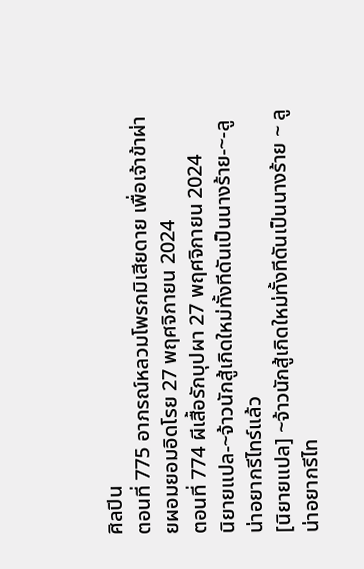ศิลปิน
ตอนที่ 775 อาภรณ์หลวมโพรกมิเสียดาย เพื่อเจ้าข้าผ่ายผอมยอมอิดโรย 27 พฤศจิกายน 2024
ตอนที่ 774 ผีเสื้อรักบุปผา 27 พฤศจิกายน 2024
นิยายแปล-~จ้าวนักสู้เกิดใหม่ทั้งทีดันเป็นนางร้าย-~-ลูน่าอยากรีไทร์แล้ว
[นิยายแปล] ~จ้าวนักสู้เกิดใหม่ทั้งทีดันเป็นนางร้าย ~ ลูน่าอยากรีไท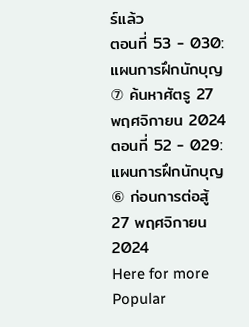ร์แล้ว
ตอนที่ 53 - 030:แผนการฝึกนักบุญ⑦ ค้นหาศัตรู 27 พฤศจิกายน 2024
ตอนที่ 52 - 029:แผนการฝึกนักบุญ⑥ ก่อนการต่อสู้ 27 พฤศจิกายน 2024
Here for more Popular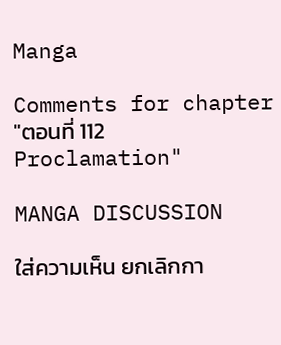Manga

Comments for chapter "ตอนที่ 112 Proclamation"

MANGA DISCUSSION

ใส่ความเห็น ยกเลิกกา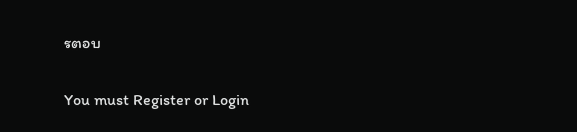รตอบ

You must Register or Login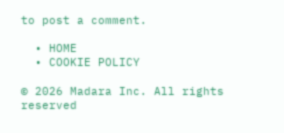to post a comment.

  • HOME
  • COOKIE POLICY

© 2026 Madara Inc. All rights reserved